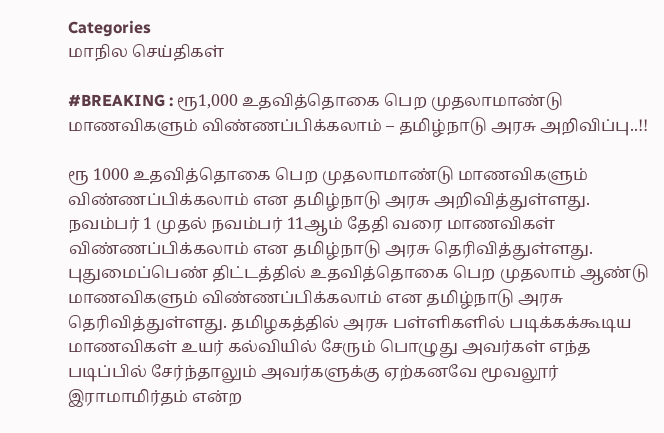Categories
மாநில செய்திகள்

#BREAKING : ரூ1,000 உதவித்தொகை பெற முதலாமாண்டு மாணவிகளும் விண்ணப்பிக்கலாம் – தமிழ்நாடு அரசு அறிவிப்பு..!!

ரூ 1000 உதவித்தொகை பெற முதலாமாண்டு மாணவிகளும் விண்ணப்பிக்கலாம் என தமிழ்நாடு அரசு அறிவித்துள்ளது. நவம்பர் 1 முதல் நவம்பர் 11ஆம் தேதி வரை மாணவிகள் விண்ணப்பிக்கலாம் என தமிழ்நாடு அரசு தெரிவித்துள்ளது. புதுமைப்பெண் திட்டத்தில் உதவித்தொகை பெற முதலாம் ஆண்டு மாணவிகளும் விண்ணப்பிக்கலாம் என தமிழ்நாடு அரசு தெரிவித்துள்ளது. தமிழகத்தில் அரசு பள்ளிகளில் படிக்கக்கூடிய மாணவிகள் உயர் கல்வியில் சேரும் பொழுது அவர்கள் எந்த படிப்பில் சேர்ந்தாலும் அவர்களுக்கு ஏற்கனவே மூவலூர் இராமாமிர்தம் என்ற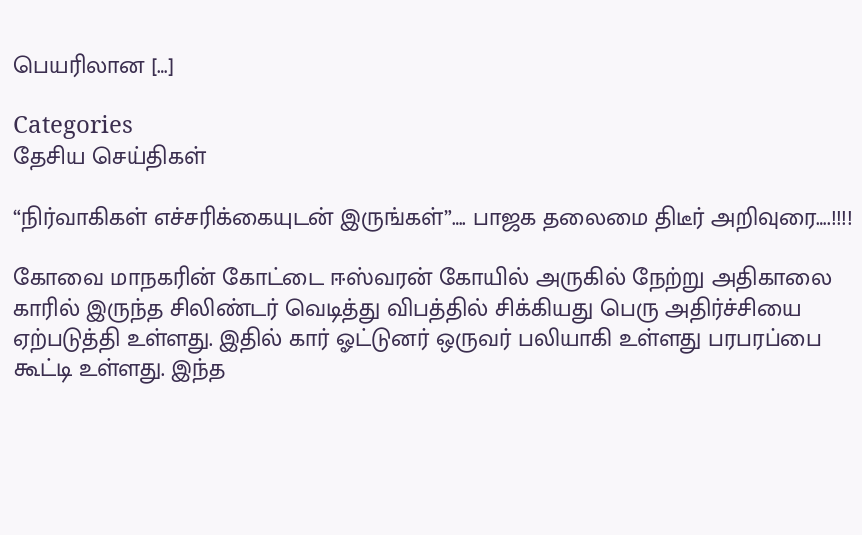பெயரிலான […]

Categories
தேசிய செய்திகள்

“நிர்வாகிகள் எச்சரிக்கையுடன் இருங்கள்”…. பாஜக தலைமை திடீர் அறிவுரை….!!!!

கோவை மாநகரின் கோட்டை ஈஸ்வரன் கோயில் அருகில் நேற்று அதிகாலை காரில் இருந்த சிலிண்டர் வெடித்து விபத்தில் சிக்கியது பெரு அதிர்ச்சியை ஏற்படுத்தி உள்ளது. இதில் கார் ஓட்டுனர் ஒருவர் பலியாகி உள்ளது பரபரப்பை கூட்டி உள்ளது. இந்த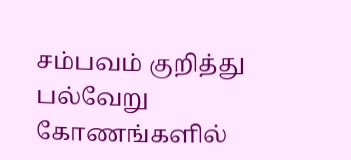சம்பவம் குறித்து பல்வேறு கோணங்களில்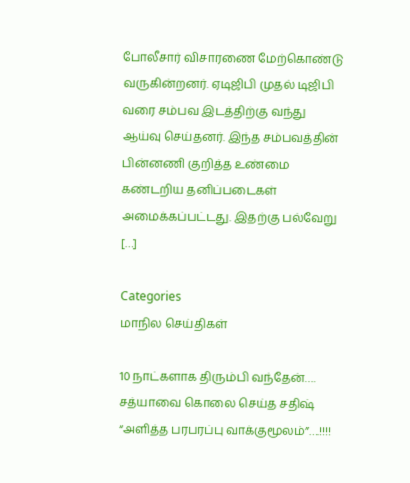போலீசார் விசாரணை மேற்கொண்டு வருகின்றனர். ஏடிஜிபி முதல் டிஜிபி வரை சம்பவ இடத்திற்கு வந்து ஆய்வு செய்தனர். இந்த சம்பவத்தின் பின்னணி குறித்த உண்மை கண்டறிய தனிப்படைகள் அமைக்கப்பட்டது. இதற்கு பல்வேறு […]

Categories
மாநில செய்திகள்

10 நாட்களாக திரும்பி வந்தேன்…. சத்யாவை கொலை செய்த சதிஷ் “அளித்த பரபரப்பு வாக்குமூலம்”….!!!!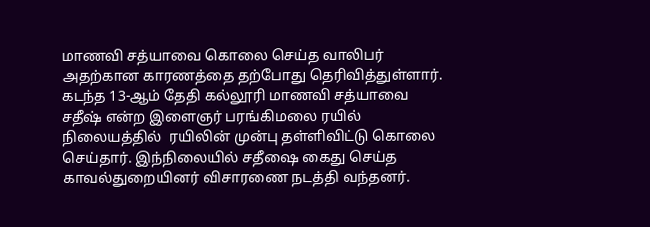மாணவி சத்யாவை கொலை செய்த வாலிபர் அதற்கான காரணத்தை தற்போது தெரிவித்துள்ளார். கடந்த 13-ஆம் தேதி கல்லூரி மாணவி சத்யாவை சதீஷ் என்ற இளைஞர் பரங்கிமலை ரயில் நிலையத்தில்  ரயிலின் முன்பு தள்ளிவிட்டு கொலை செய்தார். இந்நிலையில் சதீஷை கைது செய்த  காவல்துறையினர் விசாரணை நடத்தி வந்தனர்.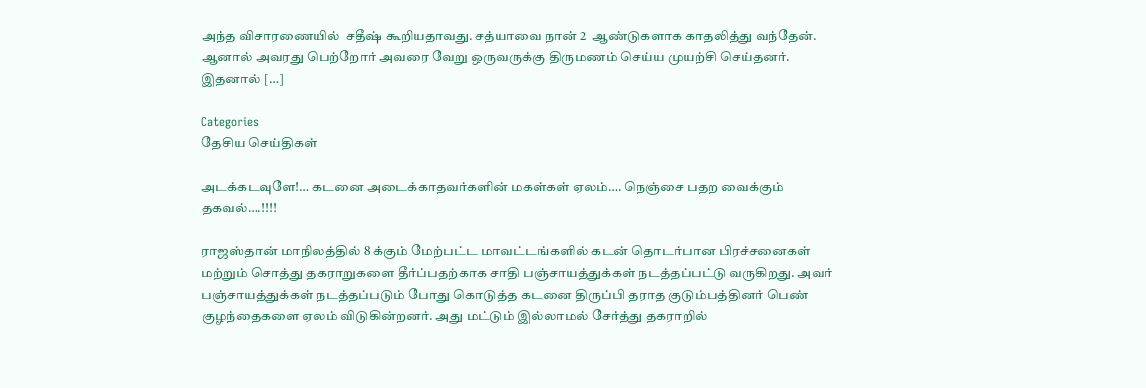அந்த விசாரணையில்  சதீஷ் கூறியதாவது. சத்யாவை நான் 2  ஆண்டுகளாக காதலித்து வந்தேன். ஆனால் அவரது பெற்றோர் அவரை வேறு ஒருவருக்கு திருமணம் செய்ய முயற்சி செய்தனர். இதனால் […]

Categories
தேசிய செய்திகள்

அடக்கடவுளே!… கடனை அடைக்காதவர்களின் மகள்கள் ஏலம்…. நெஞ்சை பதற வைக்கும் தகவல்….!!!!

ராஜஸ்தான் மாநிலத்தில் 8 க்கும் மேற்பட்ட மாவட்டங்களில் கடன் தொடர்பான பிரச்சனைகள் மற்றும் சொத்து தகராறுகளை தீர்ப்பதற்காக சாதி பஞ்சாயத்துக்கள் நடத்தப்பட்டு வருகிறது. அவர் பஞ்சாயத்துக்கள் நடத்தப்படும் போது கொடுத்த கடனை திருப்பி தராத குடும்பத்தினர் பெண் குழந்தைகளை ஏலம் விடுகின்றனர். அது மட்டும் இல்லாமல் சேர்த்து தகராறில்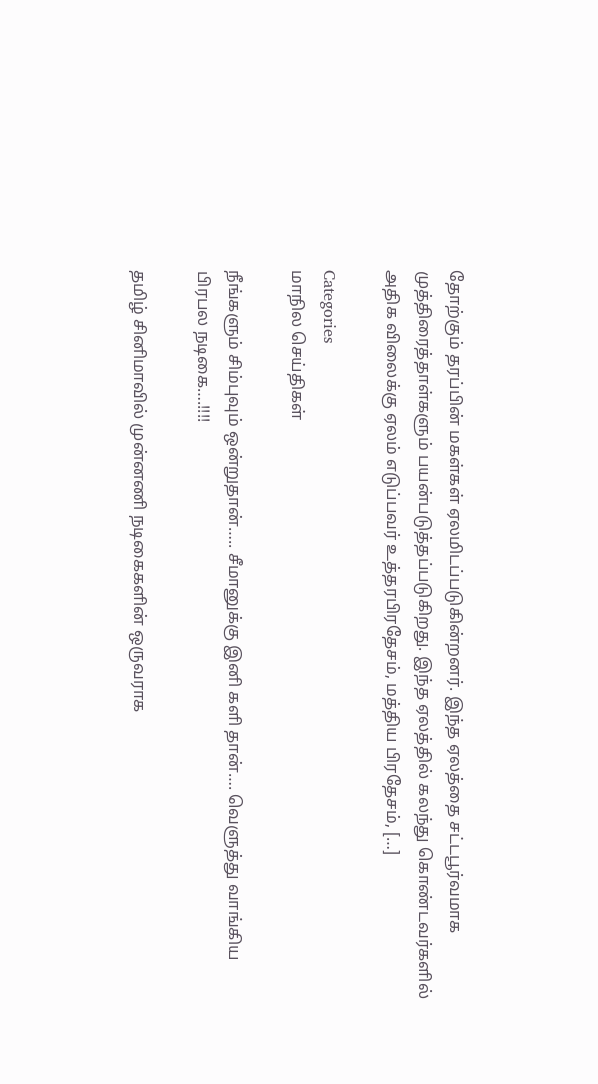தோற்கும் தரப்பின் மகள்கள் ஏலமிடப்படுகின்றனர். இந்த ஏலத்தை சட்டபூர்வமாக முத்திரைத்தாள்களும் பயன்படுத்தப்படுகிறது. இந்த ஏலத்தில் கலந்து கொண்டவர்களில் அதிக விலைக்கு ஏலம் எடுப்பவர் உத்தரபிரதேசம், மத்திய பிரதேசம், […]

Categories
மாநில செய்திகள்

நீங்களும் சிம்புவும் ஒன்றுதான்….. சீமானுக்கு இனி களி தான்…. வெளுத்து வாங்கிய பிரபல நடிகை….!!!!

தமிழ் சினிமாவில் முன்னணி நடிகைகளின் ஒருவராக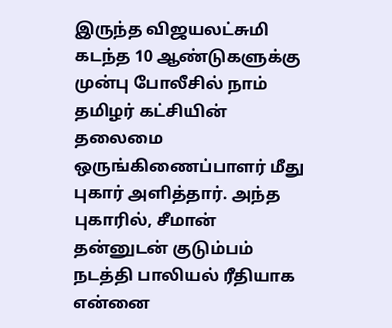இருந்த விஜயலட்சுமி கடந்த 10 ஆண்டுகளுக்கு முன்பு போலீசில் நாம் தமிழர் கட்சியின் தலைமை ஒருங்கிணைப்பாளர் மீது புகார் அளித்தார். அந்த புகாரில், சீமான் தன்னுடன் குடும்பம் நடத்தி பாலியல் ரீதியாக என்னை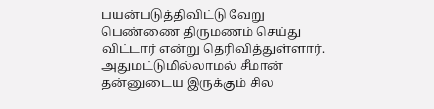பயன்படுத்திவிட்டு வேறு பெண்ணை திருமணம் செய்து விட்டார் என்று தெரிவித்துள்ளார். அதுமட்டுமில்லாமல் சீமான் தன்னுடைய இருக்கும் சில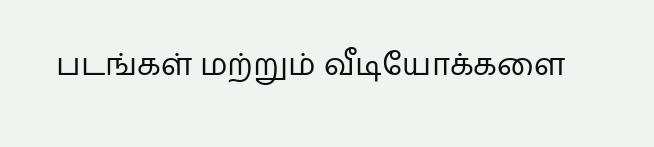படங்கள் மற்றும் வீடியோக்களை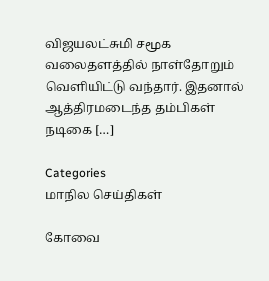விஜயலட்சுமி சமூக வலைதளத்தில் நாள்தோறும் வெளியிட்டு வந்தார். இதனால் ஆத்திரமடைந்த தம்பிகள் நடிகை […]

Categories
மாநில செய்திகள்

கோவை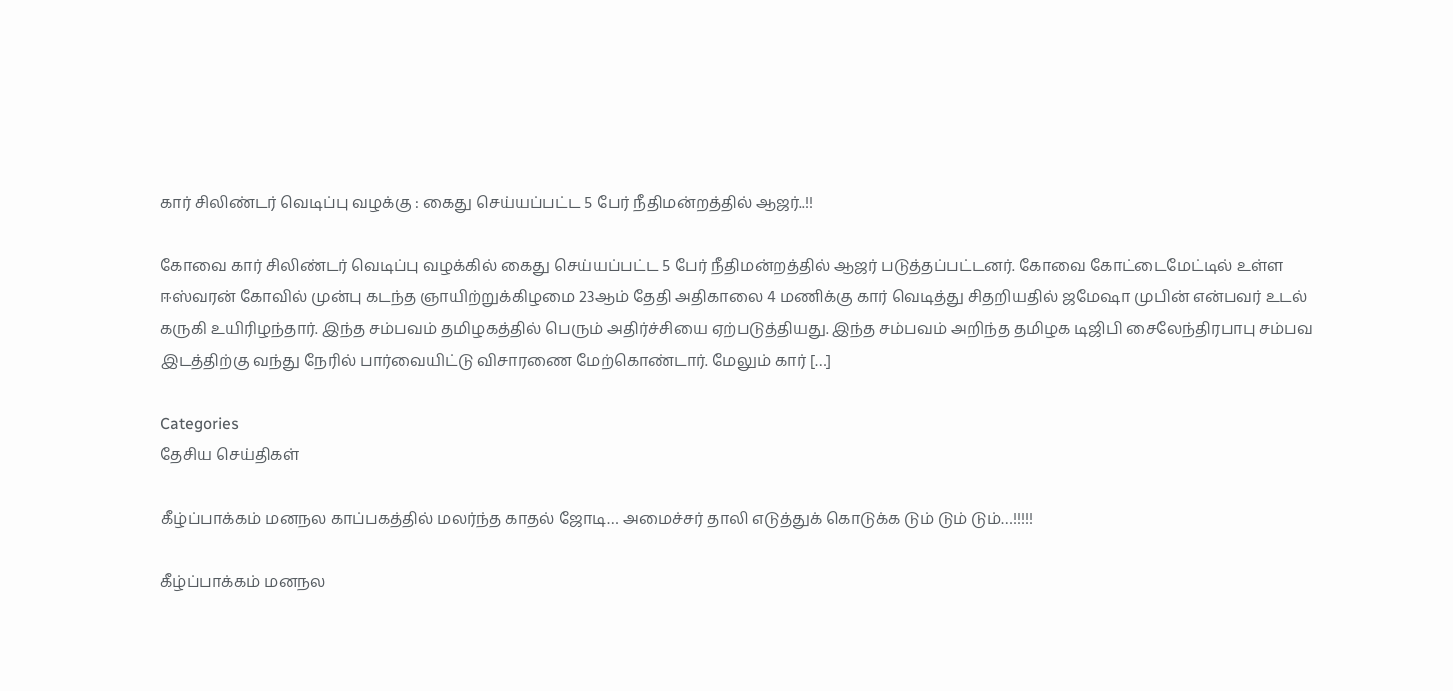கார் சிலிண்டர் வெடிப்பு வழக்கு : கைது செய்யப்பட்ட 5 பேர் நீதிமன்றத்தில் ஆஜர்..!!

கோவை கார் சிலிண்டர் வெடிப்பு வழக்கில் கைது செய்யப்பட்ட 5 பேர் நீதிமன்றத்தில் ஆஜர் படுத்தப்பட்டனர். கோவை கோட்டைமேட்டில் உள்ள ஈஸ்வரன் கோவில் முன்பு கடந்த ஞாயிற்றுக்கிழமை 23ஆம் தேதி அதிகாலை 4 மணிக்கு கார் வெடித்து சிதறியதில் ஜமேஷா முபின் என்பவர் உடல் கருகி உயிரிழந்தார். இந்த சம்பவம் தமிழகத்தில் பெரும் அதிர்ச்சியை ஏற்படுத்தியது. இந்த சம்பவம் அறிந்த தமிழக டிஜிபி சைலேந்திரபாபு சம்பவ இடத்திற்கு வந்து நேரில் பார்வையிட்டு விசாரணை மேற்கொண்டார். மேலும் கார் […]

Categories
தேசிய செய்திகள்

கீழ்ப்பாக்கம் மனநல காப்பகத்தில் மலர்ந்த காதல் ஜோடி… அமைச்சர் தாலி எடுத்துக் கொடுக்க டும் டும் டும்…!!!!!

கீழ்ப்பாக்கம் மனநல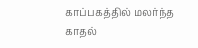காப்பகத்தில் மலர்ந்த காதல்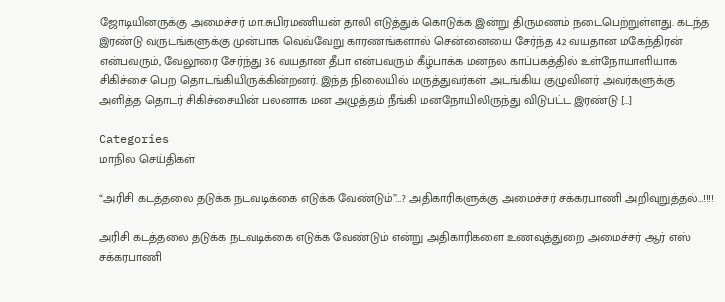ஜோடியினருக்கு அமைச்சர் மா.சுபிரமணியன் தாலி எடுத்துக் கொடுக்க இன்று திருமணம் நடைபெற்றுள்ளது. கடந்த இரண்டு வருடங்களுக்கு முன்பாக வெவ்வேறு காரணங்களால் சென்னையை சேர்ந்த 42 வயதான மகேந்திரன் என்பவரும், வேலூரை சேர்ந்து 36 வயதான தீபா என்பவரும் கீழ்பாக்க மனநல காப்பகத்தில் உள்நோயாளியாக சிகிச்சை பெற தொடங்கியிருக்கின்றனர். இந்த நிலையில் மருத்துவர்கள் அடங்கிய குழுவினர் அவர்களுக்கு அளித்த தொடர் சிகிச்சையின் பலனாக மன அழுத்தம் நீங்கி மனநோயிலிருந்து விடுபட்ட இரண்டு […]

Categories
மாநில செய்திகள்

“அரிசி கடத்தலை தடுக்க நடவடிக்கை எடுக்க வேண்டும்”…? அதிகாரிகளுக்கு அமைச்சர் சக்கரபாணி அறிவுறுத்தல்…!!!!

அரிசி கடத்தலை தடுக்க நடவடிக்கை எடுக்க வேண்டும் என்று அதிகாரிகளை உணவுத்துறை அமைச்சர் ஆர் எஸ் சக்கரபாணி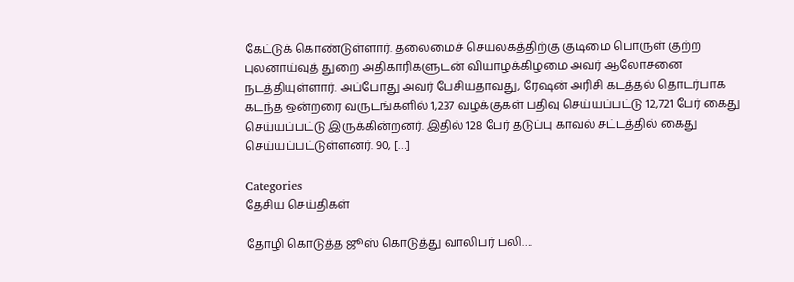கேட்டுக் கொண்டுள்ளார். தலைமைச் செயலகத்திற்கு குடிமை பொருள் குற்ற புலனாய்வுத் துறை அதிகாரிகளுடன் வியாழக்கிழமை அவர் ஆலோசனை நடத்தியுள்ளார். அப்போது அவர் பேசியதாவது, ரேஷன் அரிசி கடத்தல் தொடர்பாக கடந்த ஒன்றரை வருடங்களில் 1,237 வழக்குகள் பதிவு செய்யப்பட்டு 12,721 பேர் கைது செய்யப்பட்டு இருக்கின்றனர். இதில் 128 பேர் தடுப்பு காவல் சட்டத்தில் கைது செய்யப்பட்டுள்ளனர். 90, […]

Categories
தேசிய செய்திகள்

தோழி கொடுத்த ஜூஸ் கொடுத்து வாலிபர் பலி….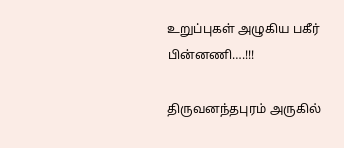உறுப்புகள் அழுகிய பகீர் பின்னணி….!!!

திருவனந்தபுரம் அருகில்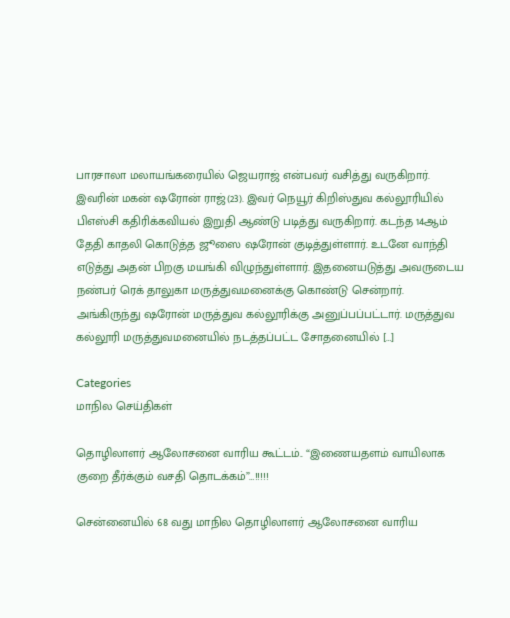பாரசாலா மலாயங்கரையில் ஜெயராஜ் என்பவர் வசித்து வருகிறார். இவரின் மகன் ஷரோன் ராஜ்(23). இவர் நெயூர்‌‌ கிறிஸ்துவ கல்லூரியில் பிஎஸ்சி கதிரிக்கவியல் இறுதி ஆண்டு படித்து வருகிறார். கடந்த 14ஆம் தேதி காதலி கொடுத்த ஜூஸை ஷரோன் குடித்துள்ளார். உடனே வாந்தி எடுத்து அதன் பிறகு மயங்கி விழுந்துள்ளார். இதனையடுத்து அவருடைய நண்பர் ரெக் தாலுகா மருத்துவமனைக்கு கொண்டு சென்றார். அங்கிருந்து ஷரோன் மருத்துவ கல்லூரிக்கு அனுப்பப்பட்டார். மருத்துவ கல்லூரி மருத்துவமனையில் நடத்தப்பட்ட சோதனையில் […]

Categories
மாநில செய்திகள்

தொழிலாளர் ஆலோசனை வாரிய கூட்டம்.. “இணையதளம் வாயிலாக குறை தீர்க்கும் வசதி தொடக்கம்”…!!!!!

சென்னையில் 68 வது மாநில தொழிலாளர் ஆலோசனை வாரிய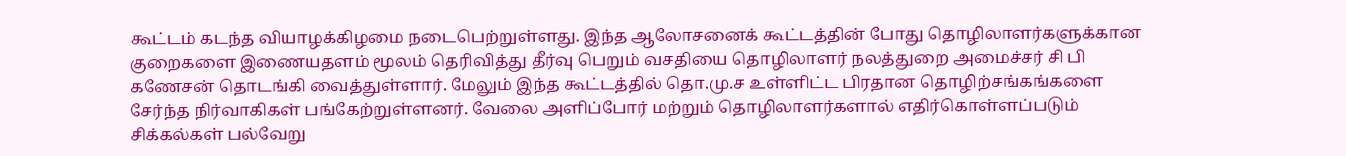கூட்டம் கடந்த வியாழக்கிழமை நடைபெற்றுள்ளது. இந்த ஆலோசனைக் கூட்டத்தின் போது தொழிலாளர்களுக்கான குறைகளை இணையதளம் மூலம் தெரிவித்து தீர்வு பெறும் வசதியை தொழிலாளர் நலத்துறை அமைச்சர் சி பி கணேசன் தொடங்கி வைத்துள்ளார். மேலும் இந்த கூட்டத்தில் தொ.மு.ச உள்ளிட்ட பிரதான தொழிற்சங்கங்களை சேர்ந்த நிர்வாகிகள் பங்கேற்றுள்ளனர். வேலை அளிப்போர் மற்றும் தொழிலாளர்களால் எதிர்கொள்ளப்படும் சிக்கல்கள் பல்வேறு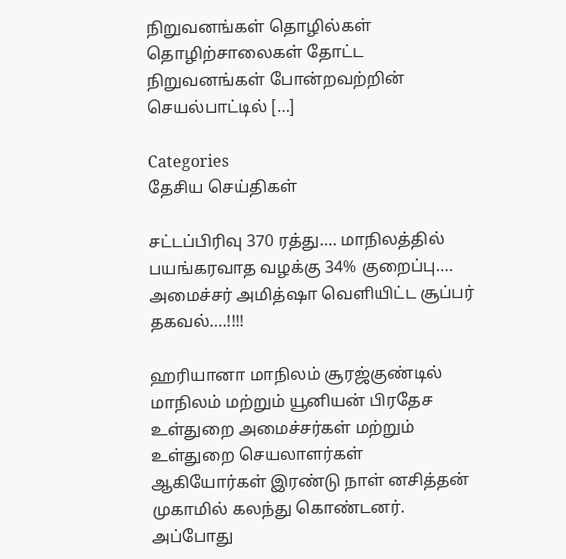நிறுவனங்கள் தொழில்கள் தொழிற்சாலைகள் தோட்ட நிறுவனங்கள் போன்றவற்றின் செயல்பாட்டில் […]

Categories
தேசிய செய்திகள்

சட்டப்பிரிவு 370 ரத்து…. மாநிலத்தில் பயங்கரவாத வழக்கு 34% குறைப்பு…. அமைச்சர் அமித்ஷா வெளியிட்ட சூப்பர் தகவல்….!!!!

ஹரியானா மாநிலம் சூரஜ்குண்டில் மாநிலம் மற்றும் யூனியன் பிரதேச உள்துறை அமைச்சர்கள் மற்றும் உள்துறை செயலாளர்கள் ஆகியோர்கள் இரண்டு நாள் னசித்தன் முகாமில் கலந்து கொண்டனர். அப்போது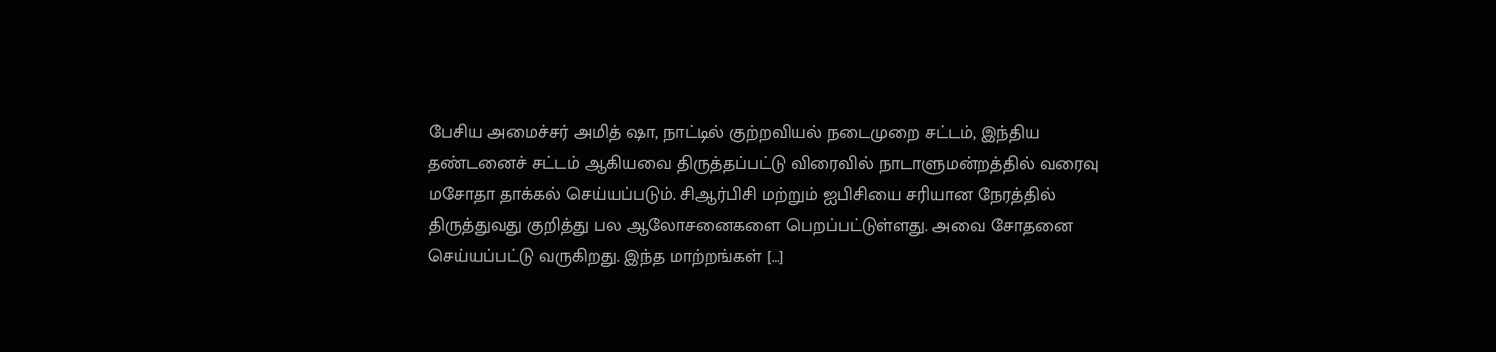பேசிய அமைச்சர் அமித் ஷா, நாட்டில் குற்றவியல் நடைமுறை சட்டம், இந்திய தண்டனைச் சட்டம் ஆகியவை திருத்தப்பட்டு விரைவில் நாடாளுமன்றத்தில் வரைவு மசோதா தாக்கல் செய்யப்படும். சிஆர்பிசி மற்றும் ஐபிசியை சரியான நேரத்தில் திருத்துவது குறித்து பல ஆலோசனைகளை பெறப்பட்டுள்ளது. அவை சோதனை செய்யப்பட்டு வருகிறது. இந்த மாற்றங்கள் […]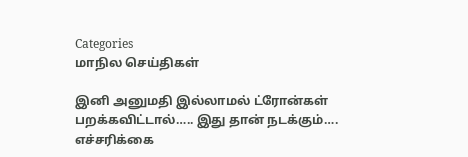Categories
மாநில செய்திகள்

இனி அனுமதி இல்லாமல் ட்ரோன்கள் பறக்கவிட்டால்….. இது தான் நடக்கும்…. எச்சரிக்கை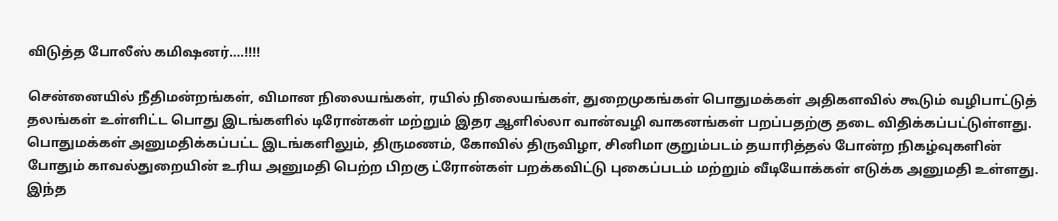விடுத்த போலீஸ் கமிஷனர்….!!!!

சென்னையில் நீதிமன்றங்கள், விமான நிலையங்கள், ரயில் நிலையங்கள், துறைமுகங்கள் பொதுமக்கள் அதிகளவில் கூடும் வழிபாட்டுத் தலங்கள் உள்ளிட்ட பொது இடங்களில் டிரோன்கள் மற்றும் இதர ஆளில்லா வான்வழி வாகனங்கள் பறப்பதற்கு தடை விதிக்கப்பட்டுள்ளது. பொதுமக்கள் அனுமதிக்கப்பட்ட இடங்களிலும், திருமணம், கோவில் திருவிழா, சினிமா குறும்படம் தயாரித்தல் போன்ற நிகழ்வுகளின் போதும் காவல்துறையின் உரிய அனுமதி பெற்ற பிறகு ட்ரோன்கள் பறக்கவிட்டு புகைப்படம் மற்றும் வீடியோக்கள் எடுக்க அனுமதி உள்ளது. இந்த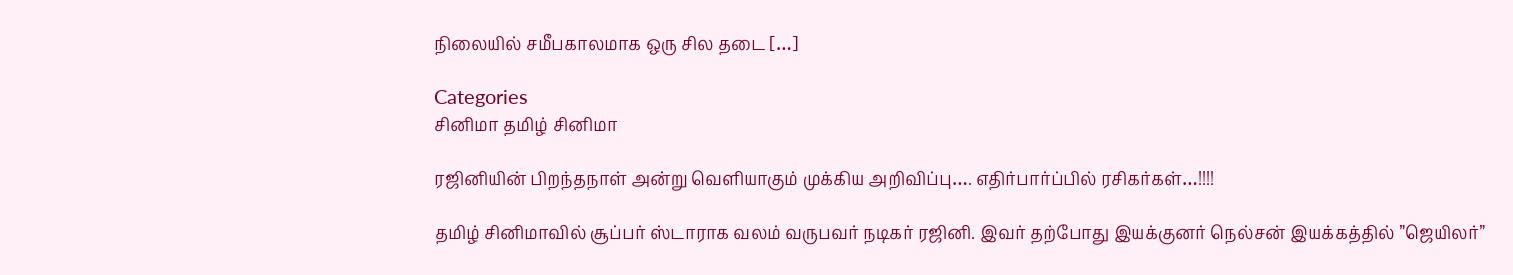நிலையில் சமீபகாலமாக ஒரு சில தடை […]

Categories
சினிமா தமிழ் சினிமா

ரஜினியின் பிறந்தநாள் அன்று வெளியாகும் முக்கிய அறிவிப்பு…. எதிர்பார்ப்பில் ரசிகர்கள்…!!!!

தமிழ் சினிமாவில் சூப்பர் ஸ்டாராக வலம் வருபவர் நடிகர் ரஜினி. இவர் தற்போது இயக்குனர் நெல்சன் இயக்கத்தில் ”ஜெயிலர்”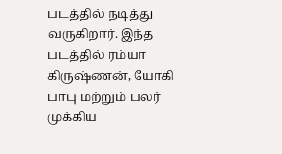படத்தில் நடித்து வருகிறார். இந்த படத்தில் ரம்யா கிருஷ்ணன், யோகி பாபு மற்றும் பலர் முக்கிய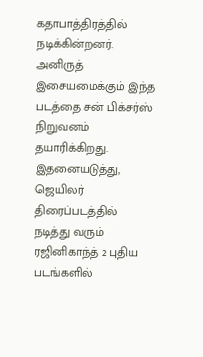கதாபாத்திரத்தில் நடிக்கின்றனர். அனிருத் இசையமைக்கும் இந்த படத்தை சன் பிக்சர்ஸ் நிறுவனம் தயாரிக்கிறது. இதனையடுத்து,  ஜெயிலர் திரைப்படத்தில் நடித்து வரும் ரஜினிகாந்த் 2 புதிய படங்களில்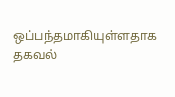ஒப்பந்தமாகியுள்ளதாக தகவல்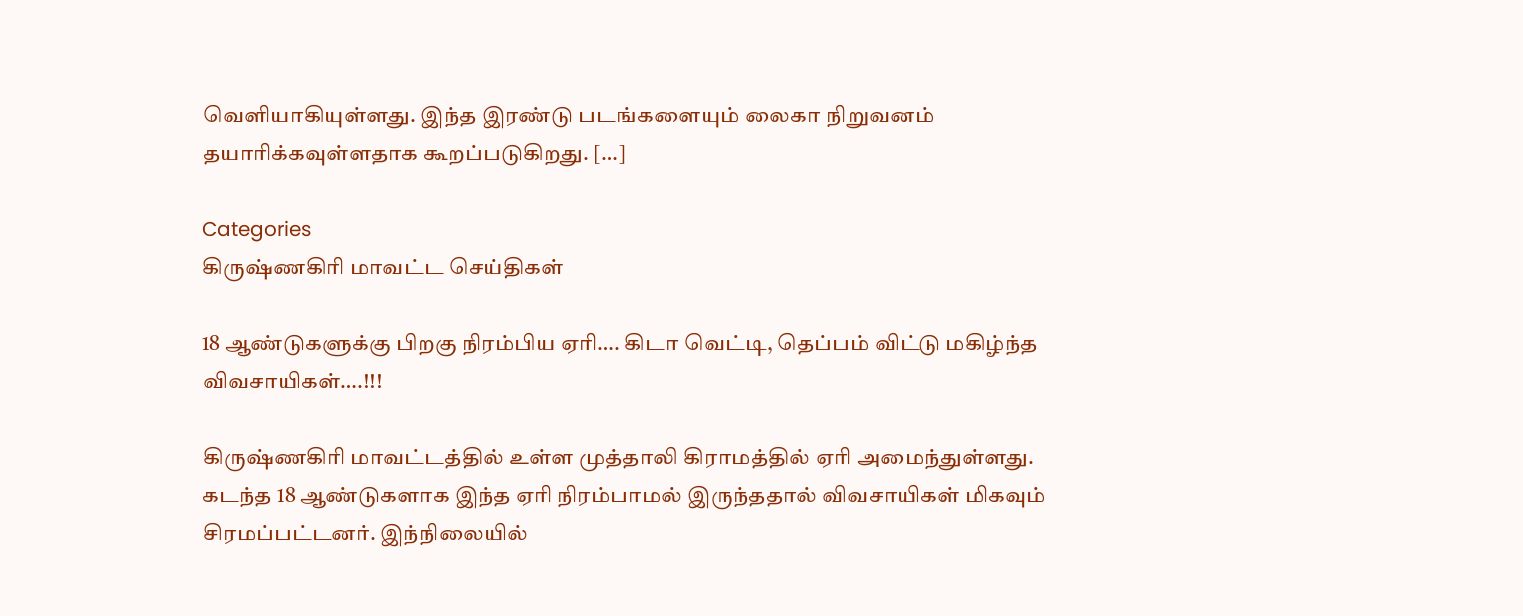வெளியாகியுள்ளது. இந்த இரண்டு படங்களையும் லைகா நிறுவனம் தயாரிக்கவுள்ளதாக கூறப்படுகிறது. […]

Categories
கிருஷ்ணகிரி மாவட்ட செய்திகள்

18 ஆண்டுகளுக்கு பிறகு நிரம்பிய ஏரி…. கிடா வெட்டி, தெப்பம் விட்டு மகிழ்ந்த விவசாயிகள்….!!!

கிருஷ்ணகிரி மாவட்டத்தில் உள்ள முத்தாலி கிராமத்தில் ஏரி அமைந்துள்ளது. கடந்த 18 ஆண்டுகளாக இந்த ஏரி நிரம்பாமல் இருந்ததால் விவசாயிகள் மிகவும் சிரமப்பட்டனர். இந்நிலையில்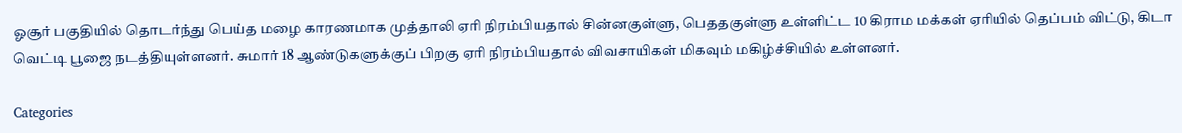ஓசூர் பகுதியில் தொடர்ந்து பெய்த மழை காரணமாக முத்தாலி ஏரி நிரம்பியதால் சின்னகுள்ளு, பெததகுள்ளு உள்ளிட்ட 10 கிராம மக்கள் ஏரியில் தெப்பம் விட்டு, கிடா வெட்டி பூஜை நடத்தியுள்ளனர். சுமார் 18 ஆண்டுகளுக்குப் பிறகு ஏரி நிரம்பியதால் விவசாயிகள் மிகவும் மகிழ்ச்சியில் உள்ளனர்.

Categories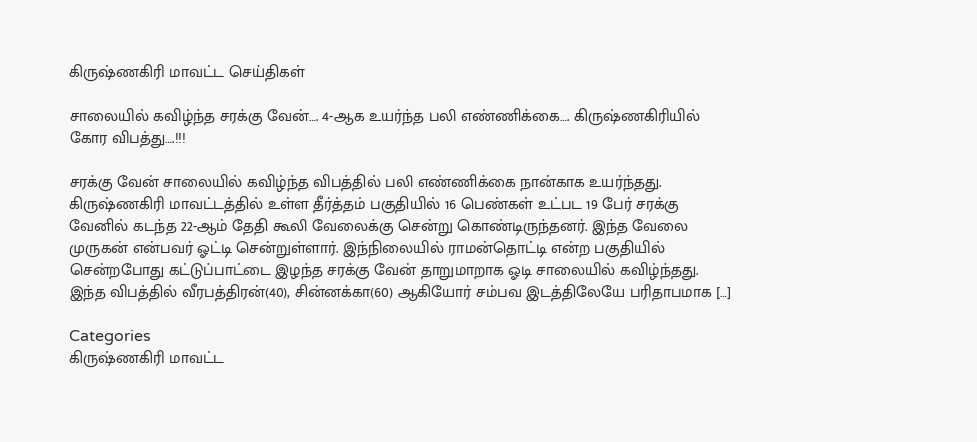கிருஷ்ணகிரி மாவட்ட செய்திகள்

சாலையில் கவிழ்ந்த சரக்கு வேன்…. 4-ஆக உயர்ந்த பலி எண்ணிக்கை…. கிருஷ்ணகிரியில் கோர விபத்து….!!!

சரக்கு வேன் சாலையில் கவிழ்ந்த விபத்தில் பலி எண்ணிக்கை நான்காக உயர்ந்தது. கிருஷ்ணகிரி மாவட்டத்தில் உள்ள தீர்த்தம் பகுதியில் 16 பெண்கள் உட்பட 19 பேர் சரக்கு வேனில் கடந்த 22-ஆம் தேதி கூலி வேலைக்கு சென்று கொண்டிருந்தனர். இந்த வேலை முருகன் என்பவர் ஓட்டி சென்றுள்ளார். இந்நிலையில் ராமன்தொட்டி என்ற பகுதியில் சென்றபோது கட்டுப்பாட்டை இழந்த சரக்கு வேன் தாறுமாறாக ஓடி சாலையில் கவிழ்ந்தது. இந்த விபத்தில் வீரபத்திரன்(40), சின்னக்கா(60) ஆகியோர் சம்பவ இடத்திலேயே பரிதாபமாக […]

Categories
கிருஷ்ணகிரி மாவட்ட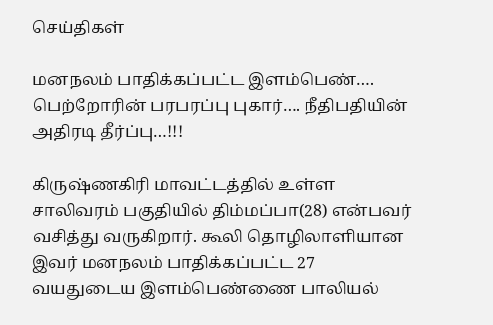செய்திகள்

மனநலம் பாதிக்கப்பட்ட இளம்பெண்…. பெற்றோரின் பரபரப்பு புகார்…. நீதிபதியின் அதிரடி தீர்ப்பு…!!!

கிருஷ்ணகிரி மாவட்டத்தில் உள்ள சாலிவரம் பகுதியில் திம்மப்பா(28) என்பவர் வசித்து வருகிறார். கூலி தொழிலாளியான இவர் மனநலம் பாதிக்கப்பட்ட 27 வயதுடைய இளம்பெண்ணை பாலியல்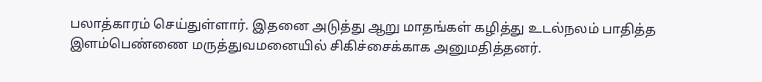பலாத்காரம் செய்துள்ளார். இதனை அடுத்து ஆறு மாதங்கள் கழித்து உடல்நலம் பாதித்த இளம்பெண்ணை மருத்துவமனையில் சிகிச்சைக்காக அனுமதித்தனர்.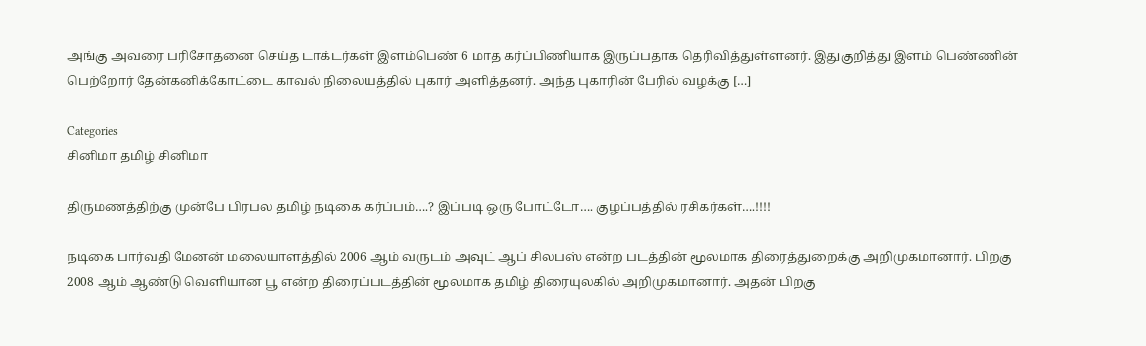அங்கு அவரை பரிசோதனை செய்த டாக்டர்கள் இளம்பெண் 6 மாத கர்ப்பிணியாக இருப்பதாக தெரிவித்துள்ளனர். இதுகுறித்து இளம் பெண்ணின் பெற்றோர் தேன்கனிக்கோட்டை காவல் நிலையத்தில் புகார் அளித்தனர். அந்த புகாரின் பேரில் வழக்கு […]

Categories
சினிமா தமிழ் சினிமா

திருமணத்திற்கு முன்பே பிரபல தமிழ் நடிகை கர்ப்பம்….? இப்படி ஒரு போட்டோ…. குழப்பத்தில் ரசிகர்கள்….!!!!

நடிகை பார்வதி மேனன் மலையாளத்தில் 2006 ஆம் வருடம் அவுட் ஆப் சிலபஸ் என்ற படத்தின் மூலமாக திரைத்துறைக்கு அறிமுகமானார். பிறகு 2008 ஆம் ஆண்டு வெளியான பூ என்ற திரைப்படத்தின் மூலமாக தமிழ் திரையுலகில் அறிமுகமானார். அதன் பிறகு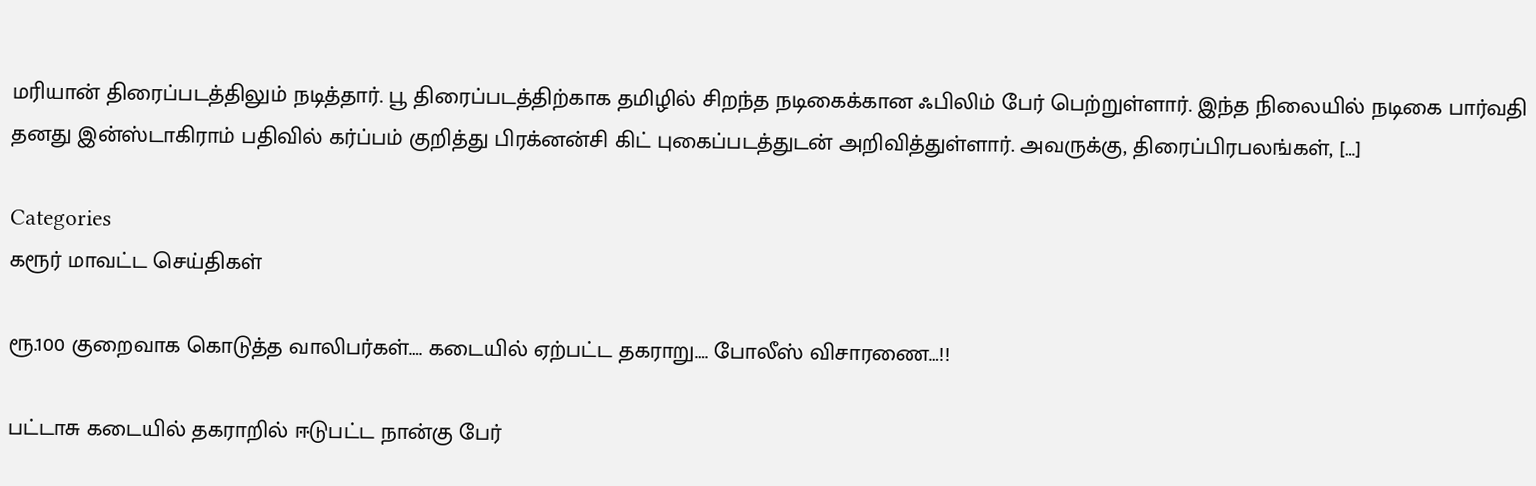மரியான் திரைப்படத்திலும் நடித்தார். பூ திரைப்படத்திற்காக தமிழில் சிறந்த நடிகைக்கான ஃபிலிம் பேர் பெற்றுள்ளார். இந்த நிலையில் நடிகை பார்வதி தனது இன்ஸ்டாகிராம் பதிவில் கர்ப்பம் குறித்து பிரக்னன்சி கிட் புகைப்படத்துடன் அறிவித்துள்ளார். அவருக்கு, திரைப்பிரபலங்கள், […]

Categories
கரூர் மாவட்ட செய்திகள்

ரூ.100 குறைவாக கொடுத்த வாலிபர்கள்…. கடையில் ஏற்பட்ட தகராறு…. போலீஸ் விசாரணை…!!

பட்டாசு கடையில் தகராறில் ஈடுபட்ட நான்கு பேர்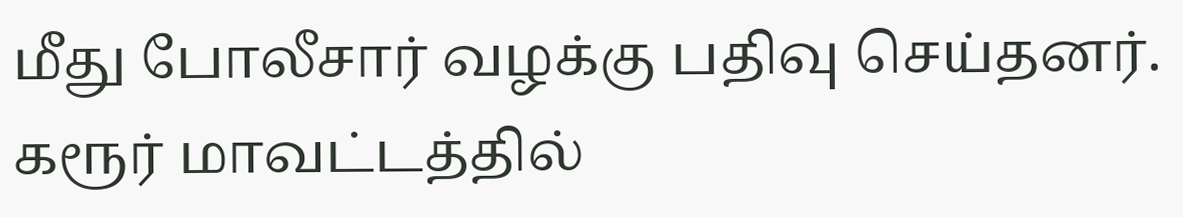மீது போலீசார் வழக்கு பதிவு செய்தனர். கரூர் மாவட்டத்தில்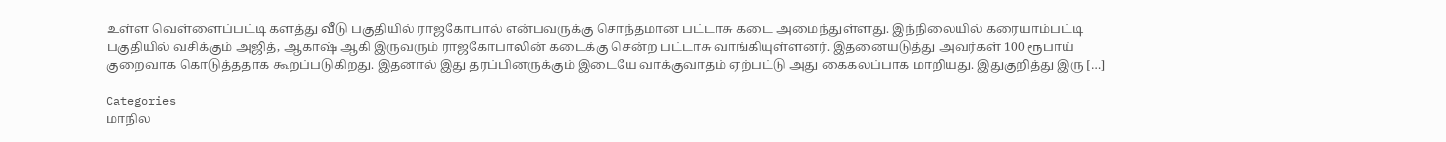உள்ள வெள்ளைப்பட்டி களத்து வீடு பகுதியில் ராஜகோபால் என்பவருக்கு சொந்தமான பட்டாசு கடை அமைந்துள்ளது. இந்நிலையில் கரையாம்பட்டி பகுதியில் வசிக்கும் அஜித், ஆகாஷ் ஆகி இருவரும் ராஜகோபாலின் கடைக்கு சென்ற பட்டாசு வாங்கியுள்ளனர். இதனையடுத்து அவர்கள் 100 ரூபாய் குறைவாக கொடுத்ததாக கூறப்படுகிறது. இதனால் இது தரப்பினருக்கும் இடையே வாக்குவாதம் ஏற்பட்டு அது கைகலப்பாக மாறியது. இதுகுறித்து இரு […]

Categories
மாநில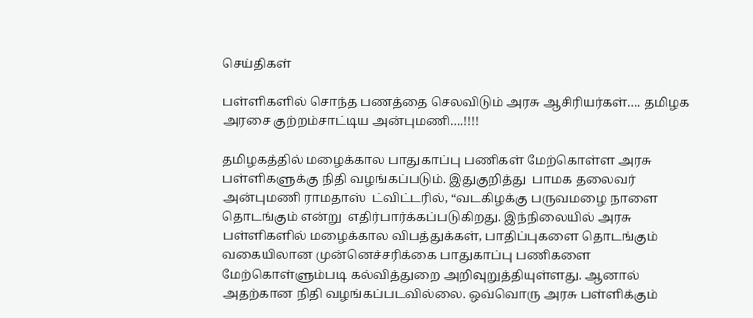செய்திகள்

பள்ளிகளில் சொந்த பணத்தை செலவிடும் அரசு ஆசிரியர்கள்…. தமிழக அரசை குற்றம்சாட்டிய அன்புமணி….!!!!

தமிழகத்தில் மழைக்கால பாதுகாப்பு பணிகள் மேற்கொள்ள அரசு பள்ளிகளுக்கு நிதி வழங்கப்படும். இதுகுறித்து  பாமக தலைவர் அன்புமணி ராமதாஸ்  ட்விட்டரில், “வடகிழக்கு பருவமழை நாளை தொடங்கும் என்று  எதிர்பார்க்கப்படுகிறது. இந்நிலையில் அரசு பள்ளிகளில் மழைக்கால விபத்துக்கள், பாதிப்புகளை தொடங்கும் வகையிலான முன்னெச்சரிக்கை பாதுகாப்பு பணிகளை மேற்கொள்ளும்படி கல்வித்துறை அறிவுறுத்தியுள்ளது. ஆனால் அதற்கான நிதி வழங்கப்படவில்லை. ஒவ்வொரு அரசு பள்ளிக்கும்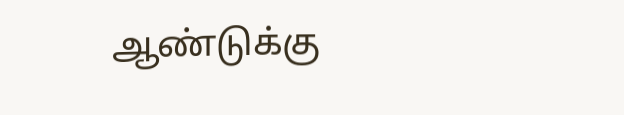ஆண்டுக்கு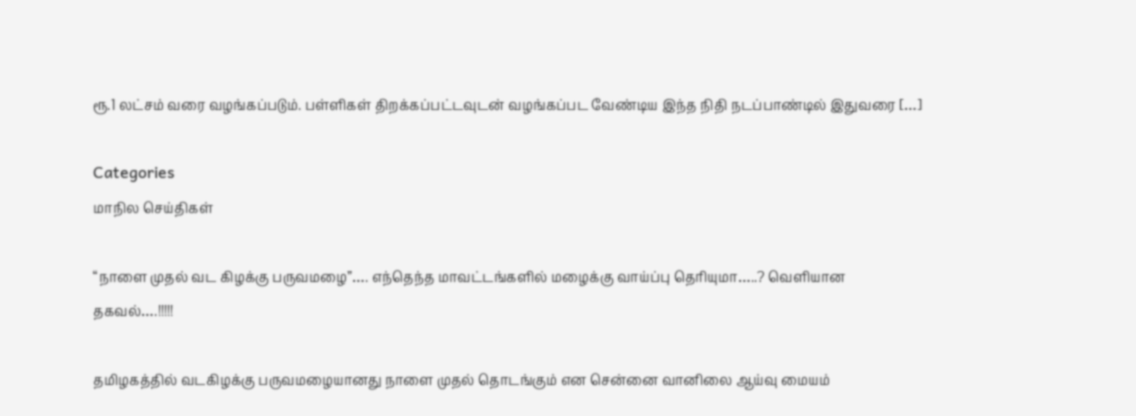ரூ.1 லட்சம் வரை வழங்கப்படும். பள்ளிகள் திறக்கப்பட்டவுடன் வழங்கப்பட வேண்டிய இந்த நிதி நடப்பாண்டில் இதுவரை […]

Categories
மாநில செய்திகள்

“நாளை முதல் வட கிழக்கு பருவமழை”…. எந்தெந்த மாவட்டங்களில் மழைக்கு வாய்ப்பு தெரியுமா…..? வெளியான தகவல்….!!!!!

தமிழகத்தில் வடகிழக்கு பருவமழையானது நாளை முதல் தொடங்கும் என சென்னை வானிலை ஆய்வு மையம்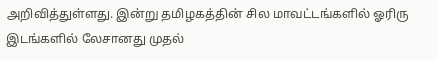அறிவித்துள்ளது. இன்று தமிழகத்தின் சில மாவட்டங்களில் ஓரிரு இடங்களில் லேசானது முதல்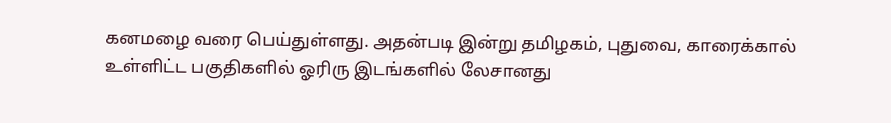கனமழை வரை பெய்துள்ளது. அதன்படி இன்று தமிழகம், புதுவை, காரைக்கால் உள்ளிட்ட பகுதிகளில் ஓரிரு இடங்களில் லேசானது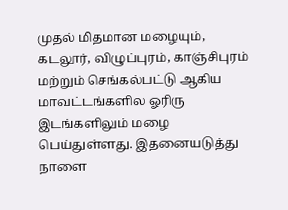முதல் மிதமான மழையும், கடலூர், விழுப்புரம், காஞ்சிபுரம் மற்றும் செங்கல்பட்டு ஆகிய மாவட்டங்களில ஓரிரு இடங்களிலும் மழை பெய்துள்ளது. இதனையடுத்து நாளை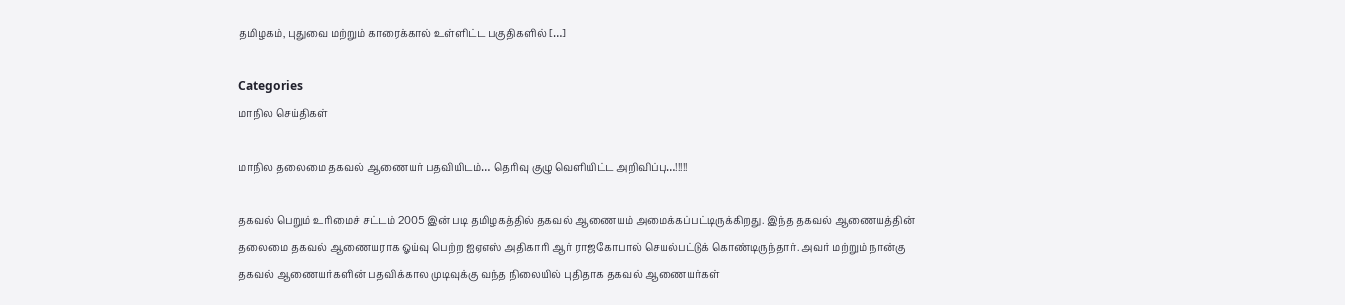தமிழகம், புதுவை மற்றும் காரைக்கால் உள்ளிட்ட பகுதிகளில் […]

Categories
மாநில செய்திகள்

மாநில தலைமை தகவல் ஆணையர் பதவியிடம்… தெரிவு குழு வெளியிட்ட அறிவிப்பு…!!!!!

தகவல் பெறும் உரிமைச் சட்டம் 2005 இன் படி தமிழகத்தில் தகவல் ஆணையம் அமைக்கப்பட்டிருக்கிறது. இந்த தகவல் ஆணையத்தின் தலைமை தகவல் ஆணையராக ஓய்வு பெற்ற ஐஏஎஸ் அதிகாரி ஆர் ராஜகோபால் செயல்பட்டுக் கொண்டிருந்தார். அவர் மற்றும் நான்கு தகவல் ஆணையர்களின் பதவிக்கால முடிவுக்கு வந்த நிலையில் புதிதாக தகவல் ஆணையர்கள்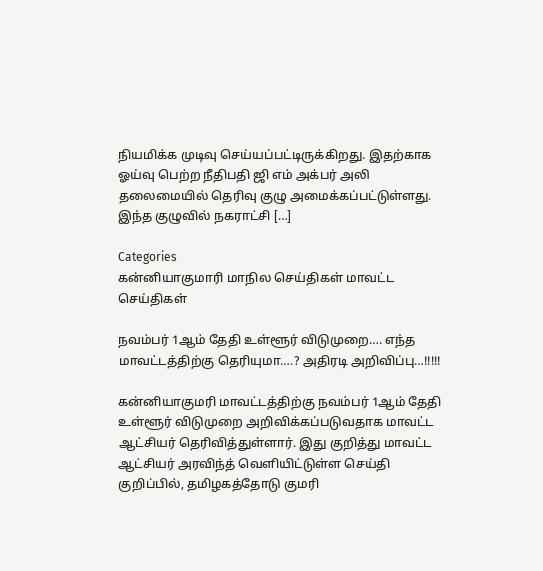நியமிக்க முடிவு செய்யப்பட்டிருக்கிறது. இதற்காக ஓய்வு பெற்ற நீதிபதி ஜி எம் அக்பர் அலி தலைமையில் தெரிவு குழு அமைக்கப்பட்டுள்ளது. இந்த குழுவில் நகராட்சி […]

Categories
கன்னியாகுமாரி மாநில செய்திகள் மாவட்ட செய்திகள்

நவம்பர் 1ஆம் தேதி உள்ளூர் விடுமுறை…. எந்த மாவட்டத்திற்கு தெரியுமா….? அதிரடி அறிவிப்பு…!!!!!

கன்னியாகுமரி மாவட்டத்திற்கு நவம்பர் 1ஆம் தேதி உள்ளூர் விடுமுறை அறிவிக்கப்படுவதாக மாவட்ட ஆட்சியர் தெரிவித்துள்ளார். இது குறித்து மாவட்ட ஆட்சியர் அரவிந்த் வெளியிட்டுள்ள செய்தி குறிப்பில், தமிழகத்தோடு குமரி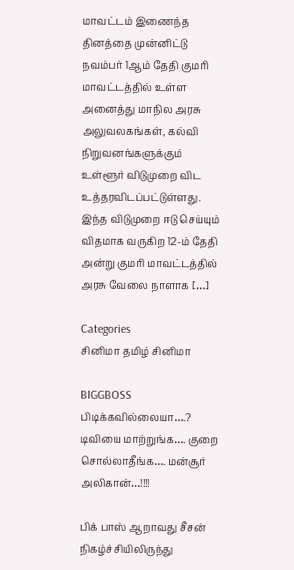மாவட்டம் இணைந்த தினத்தை முன்னிட்டு நவம்பர் 1ஆம் தேதி குமரி மாவட்டத்தில் உள்ள அனைத்து மாநில அரசு அலுவலகங்கள், கல்வி நிறுவனங்களுக்கும் உள்ளூர் விடுமுறை விட உத்தரவிடப்பட்டுள்ளது. இந்த விடுமுறை ஈடு செய்யும் விதமாக வருகிற 12-ம் தேதி அன்று குமரி மாவட்டத்தில் அரசு வேலை நாளாக […]

Categories
சினிமா தமிழ் சினிமா

BIGGBOSS பிடிக்கவில்லையா….? டிவியை மாற்றுங்க…. குறை சொல்லாதீங்க…. மன்சூர் அலிகான்…!!!!

பிக் பாஸ் ஆறாவது சீசன் நிகழ்ச்சியிலிருந்து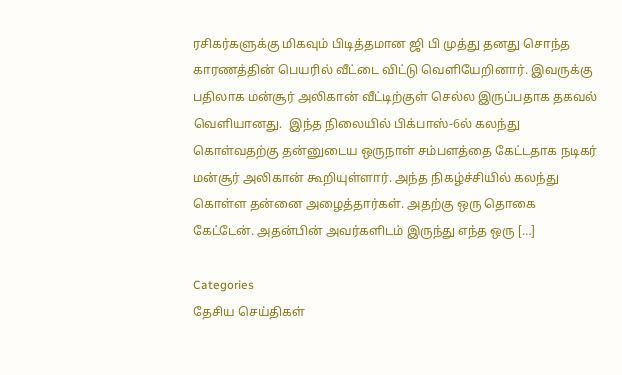ரசிகர்களுக்கு மிகவும் பிடித்தமான ஜி பி முத்து தனது சொந்த காரணத்தின் பெயரில் வீட்டை விட்டு வெளியேறினார். இவருக்கு பதிலாக மன்சூர் அலிகான் வீட்டிற்குள் செல்ல இருப்பதாக தகவல் வெளியானது.  இந்த நிலையில் பிக்பாஸ்-6ல் கலந்து கொள்வதற்கு தன்னுடைய ஒருநாள் சம்பளத்தை கேட்டதாக நடிகர் மன்சூர் அலிகான் கூறியுள்ளார். அந்த நிகழ்ச்சியில் கலந்து கொள்ள தன்னை அழைத்தார்கள். அதற்கு ஒரு தொகை கேட்டேன். அதன்பின் அவர்களிடம் இருந்து எந்த ஒரு […]

Categories
தேசிய செய்திகள்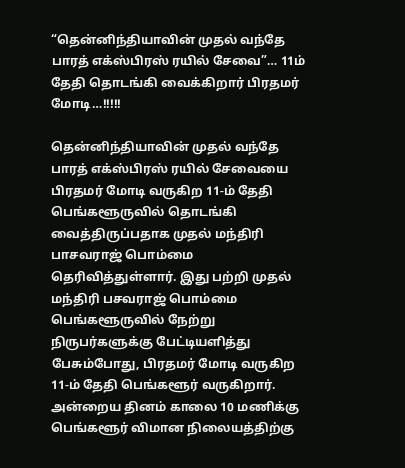“தென்னிந்தியாவின் முதல் வந்தே பாரத் எக்ஸ்பிரஸ் ரயில் சேவை”… 11ம் தேதி தொடங்கி வைக்கிறார் பிரதமர் மோடி…!!!!!

தென்னிந்தியாவின் முதல் வந்தே பாரத் எக்ஸ்பிரஸ் ரயில் சேவையை பிரதமர் மோடி வருகிற 11-ம் தேதி பெங்களூருவில் தொடங்கி வைத்திருப்பதாக முதல் மந்திரி பாசவராஜ் பொம்மை தெரிவித்துள்ளார். இது பற்றி முதல் மந்திரி பசவராஜ் பொம்மை பெங்களூருவில் நேற்று நிருபர்களுக்கு பேட்டியளித்து பேசும்போது, பிரதமர் மோடி வருகிற 11-ம் தேதி பெங்களூர் வருகிறார். அன்றைய தினம் காலை 10 மணிக்கு பெங்களூர் விமான நிலையத்திற்கு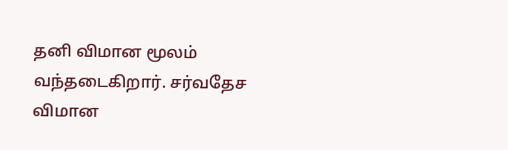தனி விமான மூலம் வந்தடைகிறார். சர்வதேச விமான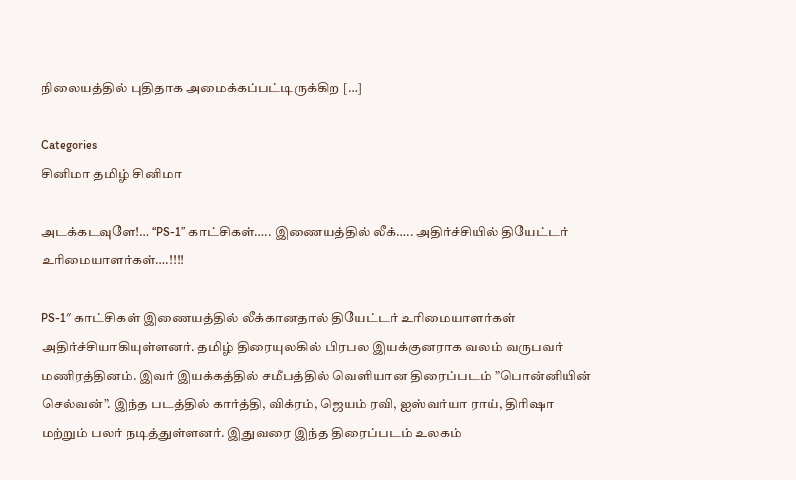நிலையத்தில் புதிதாக அமைக்கப்பட்டிருக்கிற […]

Categories
சினிமா தமிழ் சினிமா

அடக்கடவுளே!… “PS-1” காட்சிகள்….. இணையத்தில் லீக்….. அதிர்ச்சியில் தியேட்டர் உரிமையாளர்கள்….!!!!

PS-1″ காட்சிகள் இணையத்தில் லீக்கானதால் தியேட்டர் உரிமையாளர்கள் அதிர்ச்சியாகியுள்ளனர். தமிழ் திரையுலகில் பிரபல இயக்குனராக வலம் வருபவர் மணிரத்தினம். இவர் இயக்கத்தில் சமீபத்தில் வெளியான திரைப்படம் ”பொன்னியின் செல்வன்”. இந்த படத்தில் கார்த்தி, விக்ரம், ஜெயம் ரவி, ஐஸ்வர்யா ராய், திரிஷா மற்றும் பலர் நடித்துள்ளனர். இதுவரை இந்த திரைப்படம் உலகம்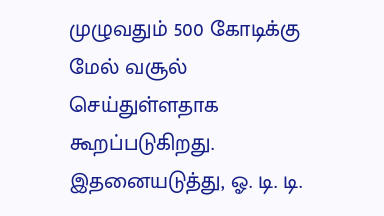முழுவதும் 500 கோடிக்கு மேல் வசூல் செய்துள்ளதாக கூறப்படுகிறது. இதனையடுத்து, ஓ. டி. டி.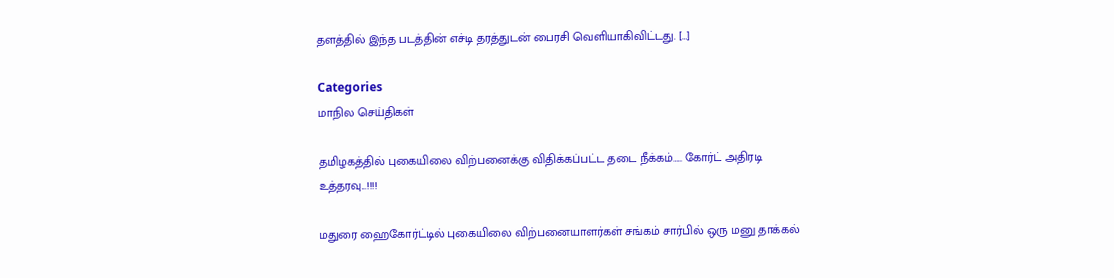தளத்தில் இந்த படத்தின் எச்டி தரத்துடன் பைரசி வெளியாகிவிட்டது. […]

Categories
மாநில செய்திகள்

தமிழகத்தில் புகையிலை விற்பனைக்கு விதிக்கப்பட்ட தடை நீக்கம்….. கோர்ட் அதிரடி உத்தரவு...!!!!

மதுரை ஹைகோர்ட்டில் புகையிலை விற்பனையாளர்கள் சங்கம் சார்பில் ஒரு மனு தாக்கல்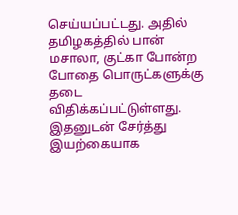செய்யப்பட்டது. அதில் தமிழகத்தில் பான் மசாலா, குட்கா போன்ற போதை பொருட்களுக்கு தடை விதிக்கப்பட்டுள்ளது. இதனுடன் சேர்த்து இயற்கையாக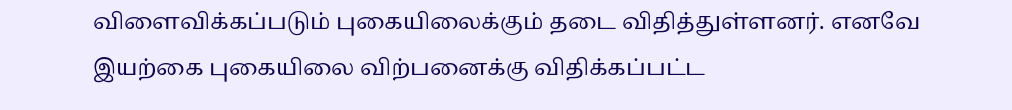விளைவிக்கப்படும் புகையிலைக்கும் தடை விதித்துள்ளனர். எனவே இயற்கை புகையிலை விற்பனைக்கு விதிக்கப்பட்ட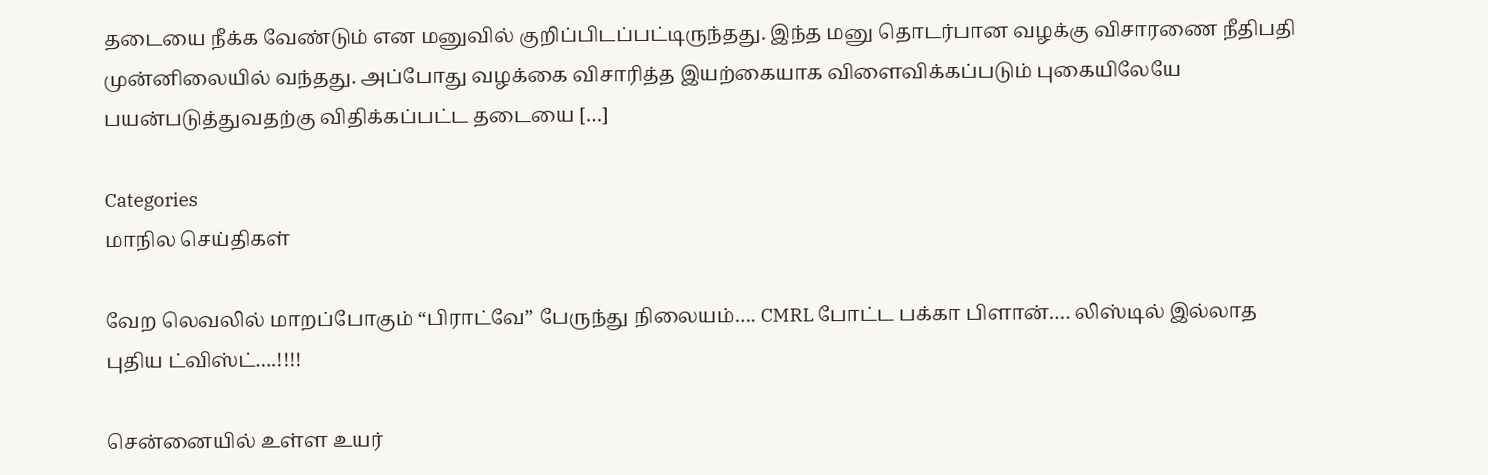தடையை நீக்க வேண்டும் என மனுவில் குறிப்பிடப்பட்டிருந்தது. இந்த மனு தொடர்பான வழக்கு விசாரணை நீதிபதி முன்னிலையில் வந்தது. அப்போது வழக்கை விசாரித்த இயற்கையாக விளைவிக்கப்படும் புகையிலேயே பயன்படுத்துவதற்கு விதிக்கப்பட்ட தடையை […]

Categories
மாநில செய்திகள்

வேற லெவலில் மாறப்போகும் “பிராட்வே” பேருந்து நிலையம்…. CMRL போட்ட பக்கா பிளான்…. லிஸ்டில் இல்லாத புதிய ட்விஸ்ட்….!!!!

சென்னையில் உள்ள உயர்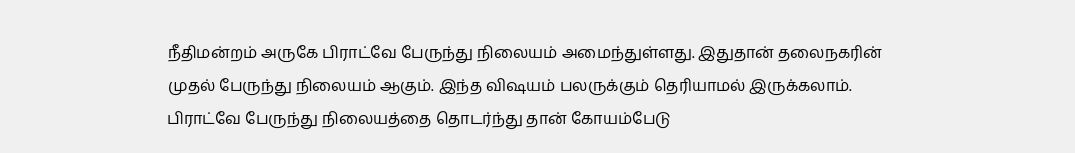நீதிமன்றம் அருகே பிராட்வே பேருந்து நிலையம் அமைந்துள்ளது. இதுதான் தலைநகரின் முதல் பேருந்து நிலையம் ஆகும். இந்த விஷயம் பலருக்கும் தெரியாமல் இருக்கலாம். பிராட்வே பேருந்து நிலையத்தை தொடர்ந்து தான் கோயம்பேடு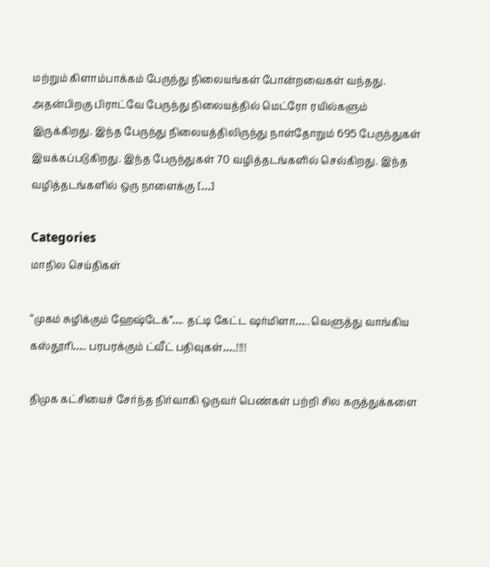மற்றும் கிளாம்பாக்கம் பேருந்து நிலையங்கள் போன்றவைகள் வந்தது. அதன்பிறகு பிராட்வே பேருந்து நிலையத்தில் மெட்ரோ ரயில்களும் இருக்கிறது. இந்த பேருந்து நிலையத்திலிருந்து நாள்தோறும் 695 பேருந்துகள் இயக்கப்படுகிறது. இந்த பேருந்துகள் 70 வழித்தடங்களில் செல்கிறது. இந்த வழித்தடங்களில் ஒரு நாளைக்கு […]

Categories
மாநில செய்திகள்

“முகம் சுழிக்கும் ஹேஷ்டேக்”…. தட்டி கேட்ட ஷர்மிளா….. வெளுத்து வாங்கிய கஸ்தூரி….. பரபரக்கும் ட்வீட் பதிவுகள்…..!!!!

திமுக கட்சியைச் சேர்ந்த நிர்வாகி ஒருவர் பெண்கள் பற்றி சில கருத்துக்களை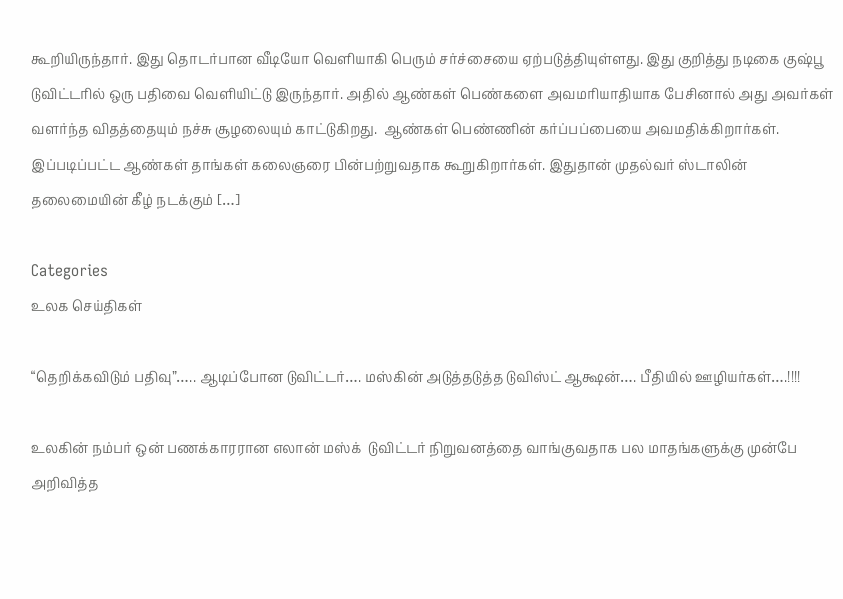கூறியிருந்தார். இது தொடர்பான வீடியோ வெளியாகி பெரும் சர்ச்சையை ஏற்படுத்தியுள்ளது. இது குறித்து நடிகை குஷ்பூ டுவிட்டரில் ஒரு பதிவை வெளியிட்டு இருந்தார். அதில் ஆண்கள் பெண்களை அவமரியாதியாக பேசினால் அது அவர்கள் வளர்ந்த விதத்தையும் நச்சு சூழலையும் காட்டுகிறது.  ஆண்கள் பெண்ணின் கர்ப்பப்பையை அவமதிக்கிறார்கள். இப்படிப்பட்ட ஆண்கள் தாங்கள் கலைஞரை பின்பற்றுவதாக கூறுகிறார்கள். இதுதான் முதல்வர் ஸ்டாலின் தலைமையின் கீழ் நடக்கும் […]

Categories
உலக செய்திகள்

“தெறிக்கவிடும் பதிவு”….. ஆடிப்போன டுவிட்டர்…. மஸ்கின் அடுத்தடுத்த டுவிஸ்ட் ஆக்ஷன்…. பீதியில் ஊழியர்கள்….!!!!

உலகின் நம்பர் ஒன் பணக்காரரான எலான் மஸ்க்  டுவிட்டர் நிறுவனத்தை வாங்குவதாக பல மாதங்களுக்கு முன்பே அறிவித்த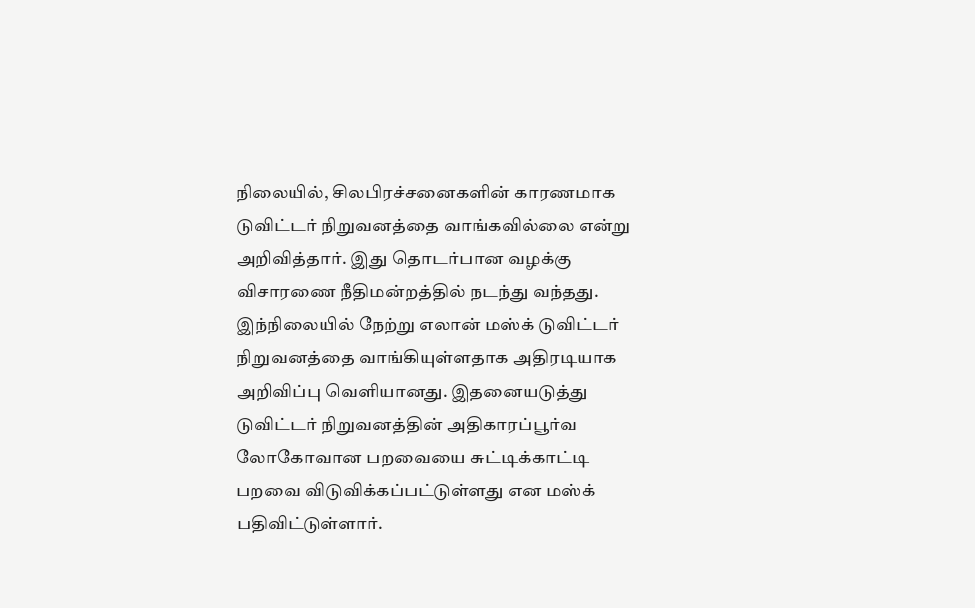நிலையில், சிலபிரச்சனைகளின் காரணமாக டுவிட்டர் நிறுவனத்தை வாங்கவில்லை என்று அறிவித்தார். இது தொடர்பான வழக்கு விசாரணை நீதிமன்றத்தில் நடந்து வந்தது. இந்நிலையில் நேற்று எலான் மஸ்க் டுவிட்டர் நிறுவனத்தை வாங்கியுள்ளதாக அதிரடியாக அறிவிப்பு வெளியானது. இதனையடுத்து டுவிட்டர் நிறுவனத்தின் அதிகாரப்பூர்வ லோகோவான பறவையை சுட்டிக்காட்டி பறவை விடுவிக்கப்பட்டுள்ளது என மஸ்க் பதிவிட்டுள்ளார்.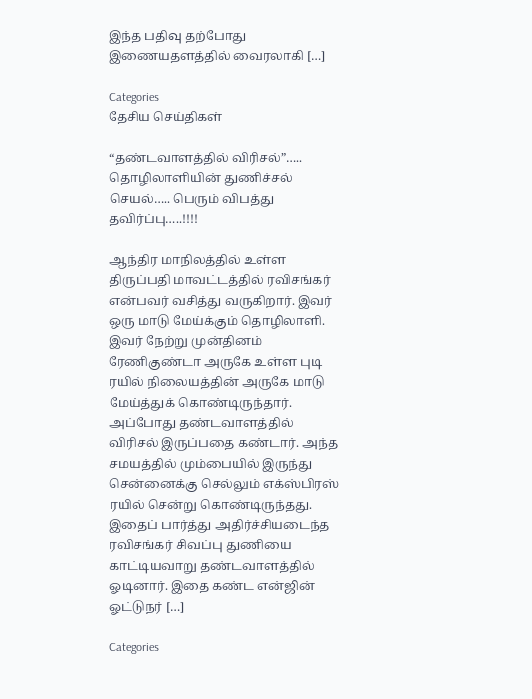இந்த பதிவு தற்போது இணையதளத்தில் வைரலாகி […]

Categories
தேசிய செய்திகள்

“தண்டவாளத்தில் விரிசல்”….. தொழிலாளியின் துணிச்சல் செயல்….. பெரும் விபத்து தவிர்ப்பு…..!!!!

ஆந்திர மாநிலத்தில் உள்ள திருப்பதி மாவட்டத்தில் ரவிசங்கர் என்பவர் வசித்து வருகிறார். இவர் ஒரு மாடு மேய்க்கும் தொழிலாளி. இவர் நேற்று முன்தினம் ரேணிகுண்டா அருகே உள்ள புடி ரயில் நிலையத்தின் அருகே மாடு மேய்த்துக் கொண்டிருந்தார். அப்போது தண்டவாளத்தில் விரிசல் இருப்பதை கண்டார். அந்த சமயத்தில் மும்பையில் இருந்து சென்னைக்கு செல்லும் எக்ஸ்பிரஸ் ரயில் சென்று கொண்டிருந்தது. இதைப் பார்த்து அதிர்ச்சியடைந்த ரவிசங்கர் சிவப்பு துணியை காட்டியவாறு தண்டவாளத்தில் ஓடினார். இதை கண்ட என்ஜின் ஓட்டுநர் […]

Categories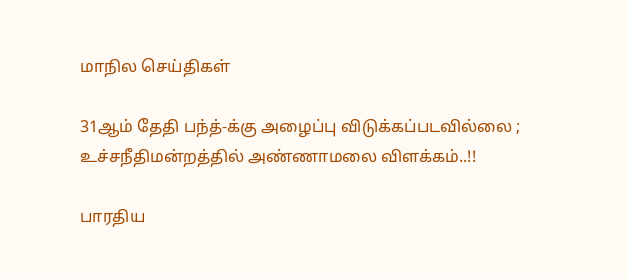மாநில செய்திகள்

31ஆம் தேதி பந்த்-க்கு அழைப்பு விடுக்கப்படவில்லை ; உச்சநீதிமன்றத்தில் அண்ணாமலை விளக்கம்..!!

பாரதிய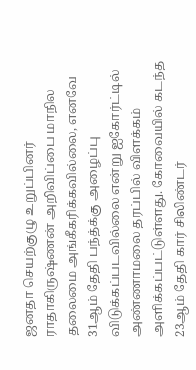ஜனதா செயற்குழு உறுப்பினர் ராதாகிருஷ்ணன் அறிவிப்பை மாநில தலைமை அங்கீகரிக்கவில்லை, எனவே 31ஆம் தேதி பந்த்க்கு அழைப்பு விடுக்கப்படவில்லை என்று ஐகோர்ட்டில் அண்ணாமலை தரப்பில் விளக்கம் அளிக்கப்பட்டுள்ளது. கோவையில் கடந்த 23ஆம் தேதி கார் சிலிண்டர்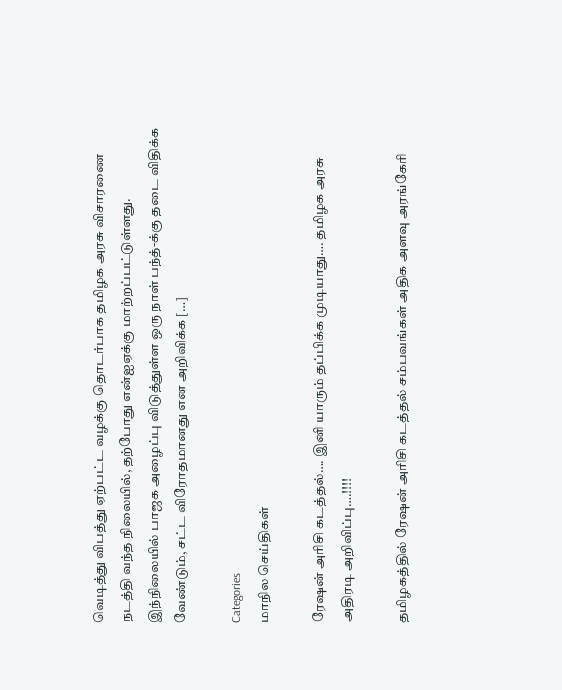வெடித்து விபத்து ஏற்பட்ட வழக்கு தொடர்பாக தமிழக அரசு விசாரணை நடத்தி வந்த நிலையில், தற்போது என்ஐஏக்கு மாற்றப்பட்டுள்ளது. இந்நிலையில் பாஜக அழைப்பு விடுத்துள்ள ஒரு நாள் பந்த்-க்கு தடை விதிக்க வேண்டும், சட்ட விரோதமானது என அறிவிக்க […]

Categories
மாநில செய்திகள்

ரேஷன் அரிசி கடத்தல்…. இனி யாரும் தப்பிக்க முடியாது…. தமிழக அரசு அதிரடி அறிவிப்பு….!!!!

தமிழகத்தில் ரேஷன் அரிசி கடத்தல் சம்பவங்கள் அதிக அளவு அரங்கேரி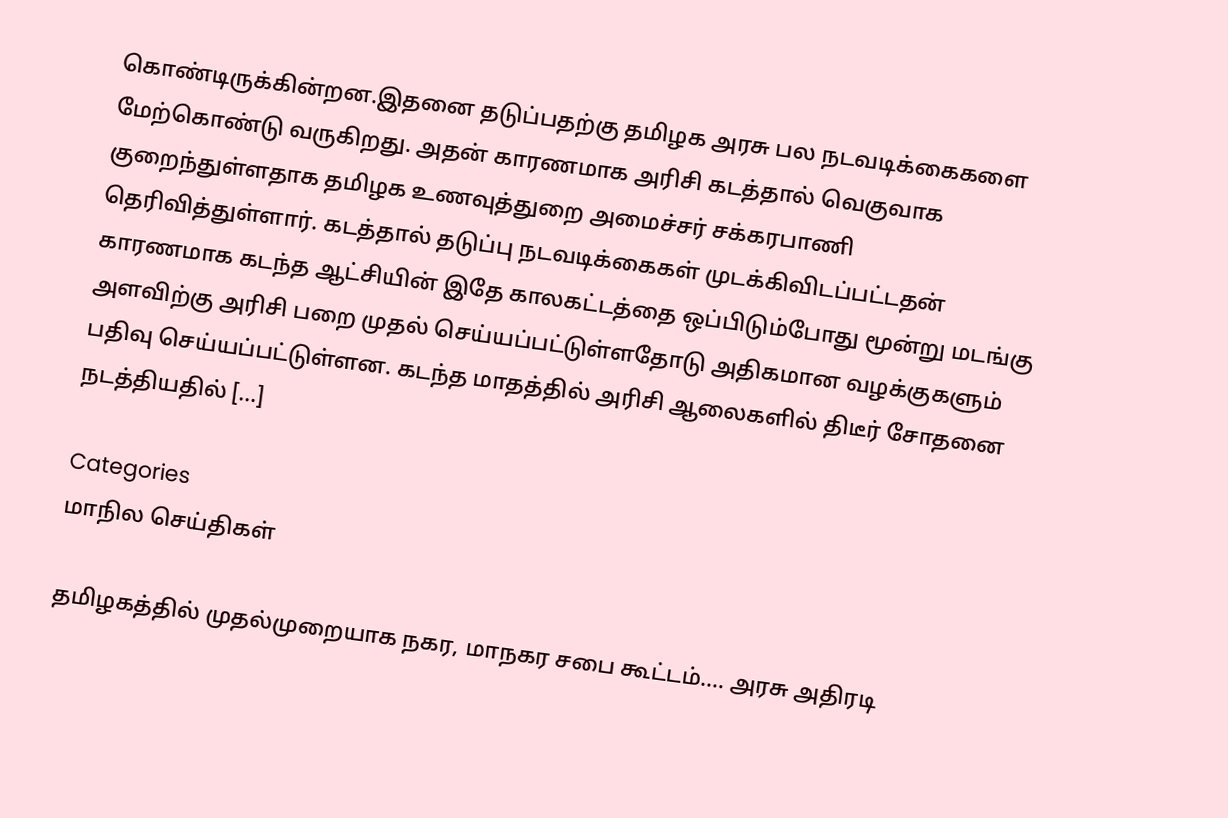கொண்டிருக்கின்றன.இதனை தடுப்பதற்கு தமிழக அரசு பல நடவடிக்கைகளை மேற்கொண்டு வருகிறது. அதன் காரணமாக அரிசி கடத்தால் வெகுவாக குறைந்துள்ளதாக தமிழக உணவுத்துறை அமைச்சர் சக்கரபாணி தெரிவித்துள்ளார். கடத்தால் தடுப்பு நடவடிக்கைகள் முடக்கிவிடப்பட்டதன் காரணமாக கடந்த ஆட்சியின் இதே காலகட்டத்தை ஒப்பிடும்போது மூன்று மடங்கு அளவிற்கு அரிசி பறை முதல் செய்யப்பட்டுள்ளதோடு அதிகமான வழக்குகளும் பதிவு செய்யப்பட்டுள்ளன. கடந்த மாதத்தில் அரிசி ஆலைகளில் திடீர் சோதனை நடத்தியதில் […]

Categories
மாநில செய்திகள்

தமிழகத்தில் முதல்முறையாக நகர, மாநகர சபை கூட்டம்…. அரசு அதிரடி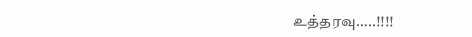உத்தரவு…..!!!!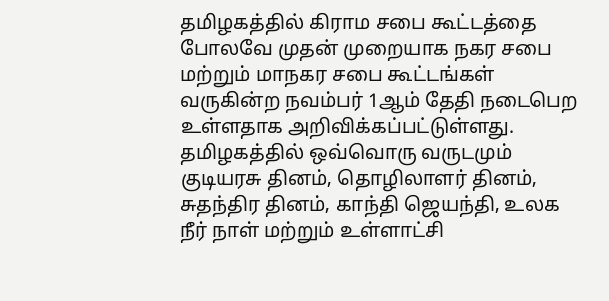தமிழகத்தில் கிராம சபை கூட்டத்தை போலவே முதன் முறையாக நகர சபை மற்றும் மாநகர சபை கூட்டங்கள் வருகின்ற நவம்பர் 1ஆம் தேதி நடைபெற உள்ளதாக அறிவிக்கப்பட்டுள்ளது. தமிழகத்தில் ஒவ்வொரு வருடமும் குடியரசு தினம், தொழிலாளர் தினம், சுதந்திர தினம், காந்தி ஜெயந்தி, உலக நீர் நாள் மற்றும் உள்ளாட்சி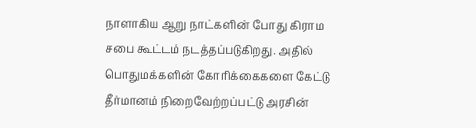நாளாகிய ஆறு நாட்களின் போது கிராம சபை கூட்டம் நடத்தப்படுகிறது. அதில் பொதுமக்களின் கோரிக்கைகளை கேட்டு தீர்மானம் நிறைவேற்றப்பட்டு அரசின்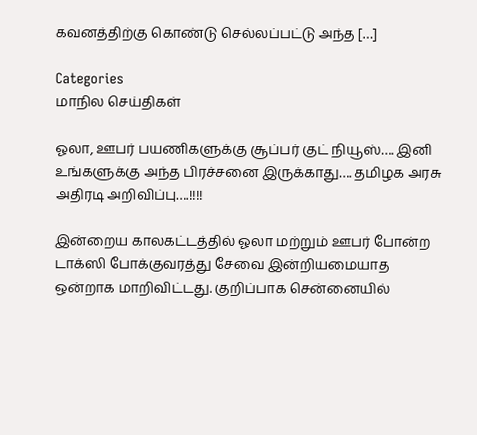கவனத்திற்கு கொண்டு செல்லப்பட்டு அந்த […]

Categories
மாநில செய்திகள்

ஓலா, ஊபர் பயணிகளுக்கு சூப்பர் குட் நியூஸ்…. இனி உங்களுக்கு அந்த பிரச்சனை இருக்காது…. தமிழக அரசு அதிரடி அறிவிப்பு….!!!!

இன்றைய காலகட்டத்தில் ஓலா மற்றும் ஊபர் போன்ற டாக்ஸி போக்குவரத்து சேவை இன்றியமையாத ஒன்றாக மாறிவிட்டது. குறிப்பாக சென்னையில்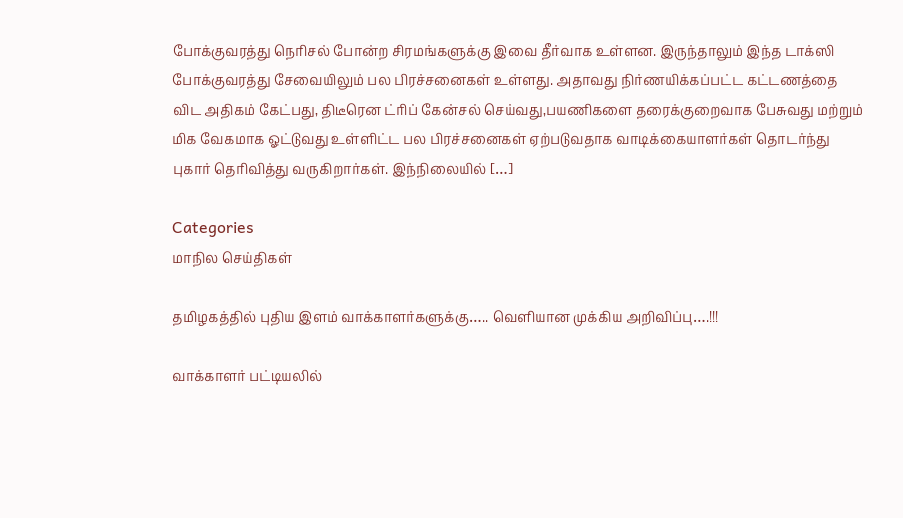போக்குவரத்து நெரிசல் போன்ற சிரமங்களுக்கு இவை தீர்வாக உள்ளன. இருந்தாலும் இந்த டாக்ஸி போக்குவரத்து சேவையிலும் பல பிரச்சனைகள் உள்ளது. அதாவது நிர்ணயிக்கப்பட்ட கட்டணத்தை விட அதிகம் கேட்பது, திடீரென ட்ரிப் கேன்சல் செய்வது,பயணிகளை தரைக்குறைவாக பேசுவது மற்றும் மிக வேகமாக ஓட்டுவது உள்ளிட்ட பல பிரச்சனைகள் ஏற்படுவதாக வாடிக்கையாளர்கள் தொடர்ந்து புகார் தெரிவித்து வருகிறார்கள். இந்நிலையில் […]

Categories
மாநில செய்திகள்

தமிழகத்தில் புதிய இளம் வாக்காளர்களுக்கு….. வெளியான முக்கிய அறிவிப்பு….!!!

வாக்காளர் பட்டியலில்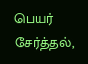பெயர் சேர்த்தல்,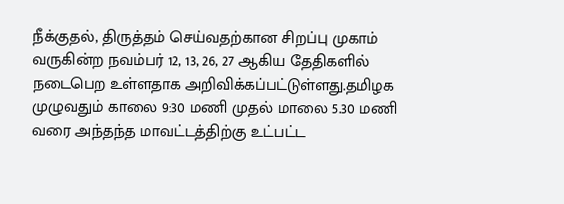நீக்குதல், திருத்தம் செய்வதற்கான சிறப்பு முகாம் வருகின்ற நவம்பர் 12, 13, 26, 27 ஆகிய தேதிகளில் நடைபெற உள்ளதாக அறிவிக்கப்பட்டுள்ளது.தமிழக முழுவதும் காலை 9:30 மணி முதல் மாலை 5.30 மணி வரை அந்தந்த மாவட்டத்திற்கு உட்பட்ட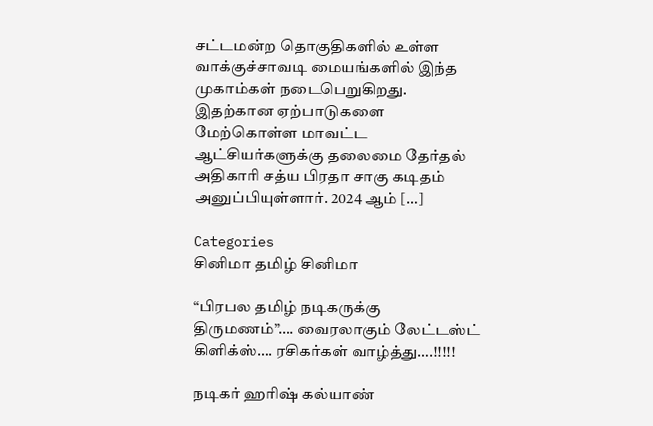சட்டமன்ற தொகுதிகளில் உள்ள வாக்குச்சாவடி மையங்களில் இந்த முகாம்கள் நடைபெறுகிறது. இதற்கான ஏற்பாடுகளை மேற்கொள்ள மாவட்ட ஆட்சியர்களுக்கு தலைமை தேர்தல் அதிகாரி சத்ய பிரதா சாகு கடிதம் அனுப்பியுள்ளார். 2024 ஆம் […]

Categories
சினிமா தமிழ் சினிமா

“பிரபல தமிழ் நடிகருக்கு திருமணம்”…. வைரலாகும் லேட்டஸ்ட் கிளிக்ஸ்…. ரசிகர்கள் வாழ்த்து….!!!!!

நடிகர் ஹரிஷ் கல்யாண்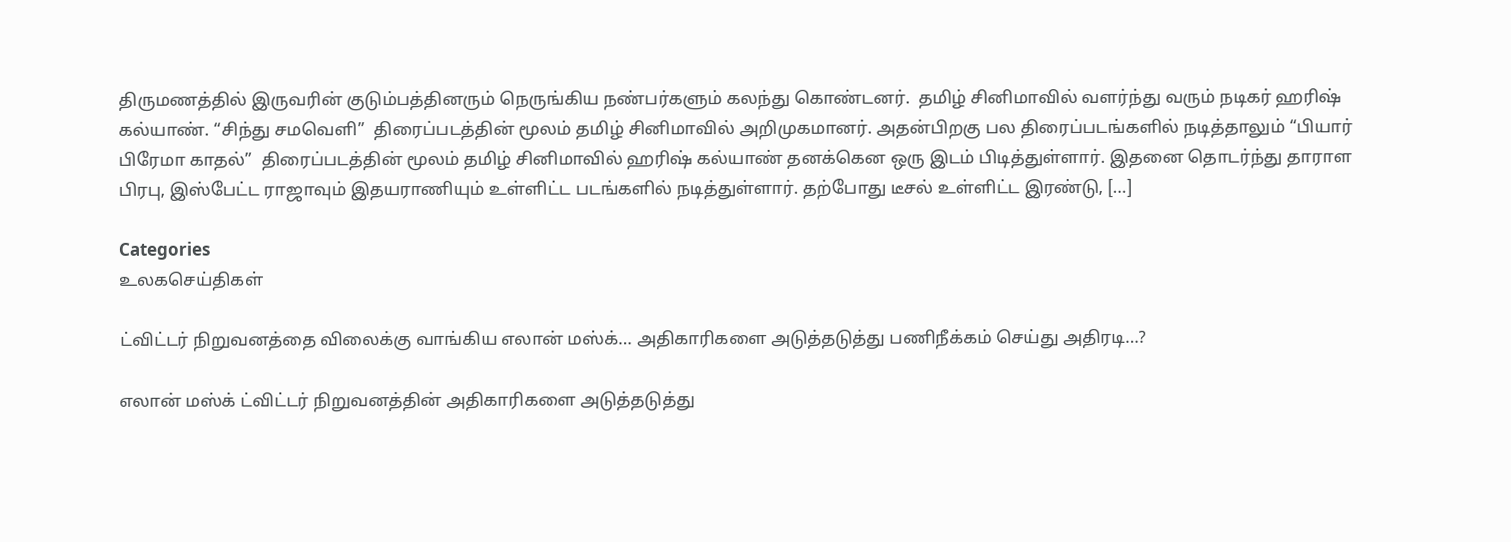திருமணத்தில் இருவரின் குடும்பத்தினரும் நெருங்கிய நண்பர்களும் கலந்து கொண்டனர்.  தமிழ் சினிமாவில் வளர்ந்து வரும் நடிகர் ஹரிஷ் கல்யாண். “சிந்து சமவெளி”  திரைப்படத்தின் மூலம் தமிழ் சினிமாவில் அறிமுகமானர். அதன்பிறகு பல திரைப்படங்களில் நடித்தாலும் “பியார் பிரேமா காதல்”  திரைப்படத்தின் மூலம் தமிழ் சினிமாவில் ஹரிஷ் கல்யாண் தனக்கென ஒரு இடம் பிடித்துள்ளார். இதனை தொடர்ந்து தாராள பிரபு, இஸ்பேட்ட ராஜாவும் இதயராணியும் உள்ளிட்ட படங்களில் நடித்துள்ளார். தற்போது டீசல் உள்ளிட்ட இரண்டு, […]

Categories
உலகசெய்திகள்

ட்விட்டர் நிறுவனத்தை விலைக்கு வாங்கிய எலான் மஸ்க்… அதிகாரிகளை அடுத்தடுத்து பணிநீக்கம் செய்து அதிரடி…?

எலான் மஸ்க் ட்விட்டர் நிறுவனத்தின் அதிகாரிகளை அடுத்தடுத்து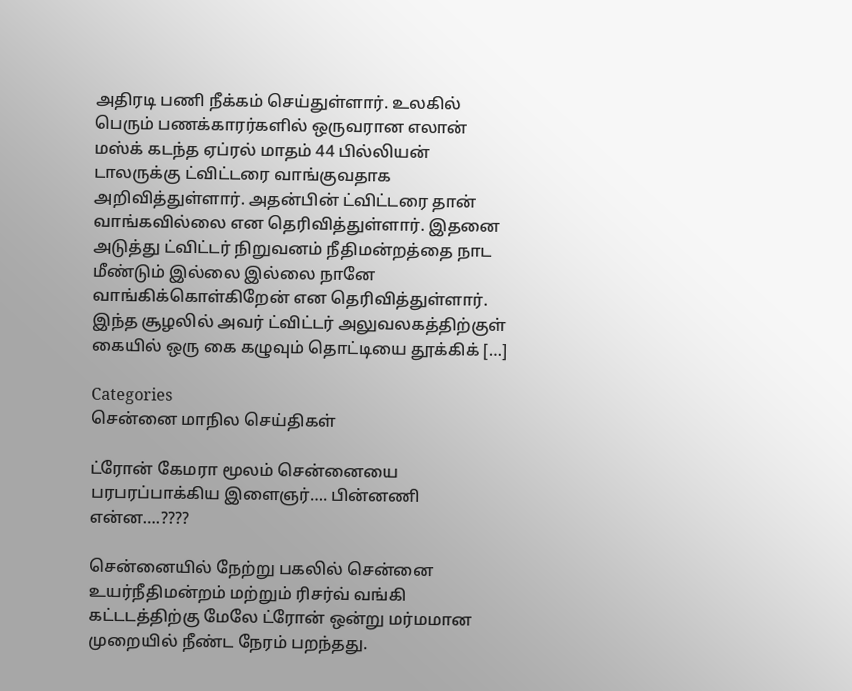அதிரடி பணி நீக்கம் செய்துள்ளார். உலகில் பெரும் பணக்காரர்களில் ஒருவரான எலான் மஸ்க் கடந்த ஏப்ரல் மாதம் 44 பில்லியன் டாலருக்கு ட்விட்டரை வாங்குவதாக அறிவித்துள்ளார். அதன்பின் ட்விட்டரை தான் வாங்கவில்லை என தெரிவித்துள்ளார். இதனை அடுத்து ட்விட்டர் நிறுவனம் நீதிமன்றத்தை நாட மீண்டும் இல்லை இல்லை நானே வாங்கிக்கொள்கிறேன் என தெரிவித்துள்ளார். இந்த சூழலில் அவர் ட்விட்டர் அலுவலகத்திற்குள் கையில் ஒரு கை கழுவும் தொட்டியை தூக்கிக் […]

Categories
சென்னை மாநில செய்திகள்

ட்ரோன் கேமரா மூலம் சென்னையை பரபரப்பாக்கிய இளைஞர்…. பின்னணி என்ன….????

சென்னையில் நேற்று பகலில் சென்னை உயர்நீதிமன்றம் மற்றும் ரிசர்வ் வங்கி கட்டடத்திற்கு மேலே ட்ரோன் ஒன்று மர்மமான முறையில் நீண்ட நேரம் பறந்தது.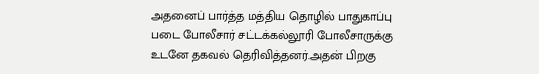அதனைப் பார்த்த மத்திய தொழில் பாதுகாப்பு படை போலீசார் சட்டக்கல்லூரி போலீசாருக்கு உடனே தகவல் தெரிவித்தனர்.அதன் பிறகு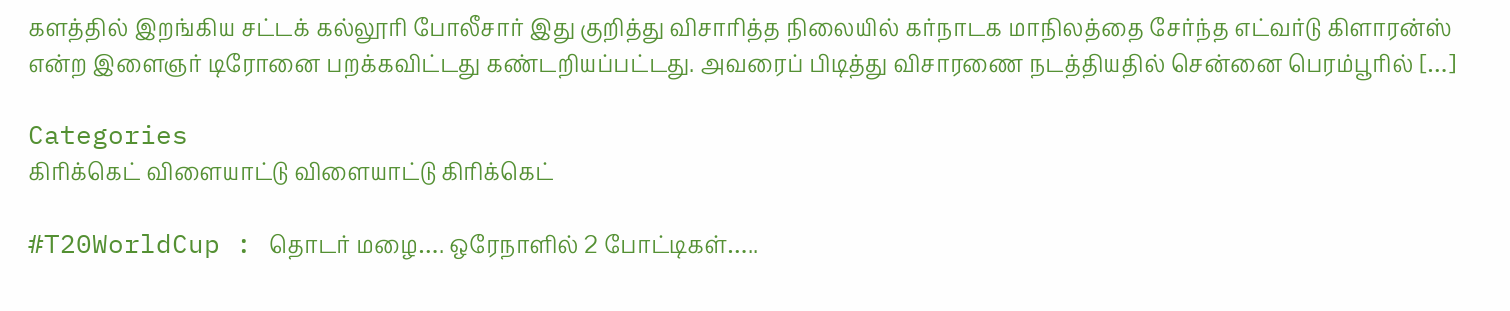களத்தில் இறங்கிய சட்டக் கல்லூரி போலீசார் இது குறித்து விசாரித்த நிலையில் கர்நாடக மாநிலத்தை சேர்ந்த எட்வர்டு கிளாரன்ஸ் என்ற இளைஞர் டிரோனை பறக்கவிட்டது கண்டறியப்பட்டது. அவரைப் பிடித்து விசாரணை நடத்தியதில் சென்னை பெரம்பூரில் […]

Categories
கிரிக்கெட் விளையாட்டு விளையாட்டு கிரிக்கெட்

#T20WorldCup : தொடர் மழை…. ஒரேநாளில் 2 போட்டிகள்…..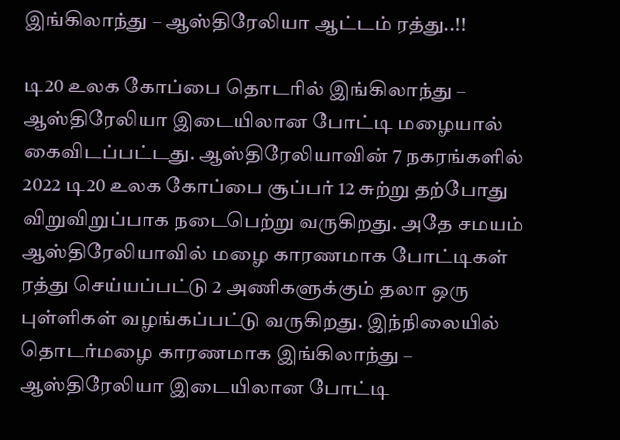இங்கிலாந்து – ஆஸ்திரேலியா ஆட்டம் ரத்து..!!

டி20 உலக கோப்பை தொடரில் இங்கிலாந்து – ஆஸ்திரேலியா இடையிலான போட்டி மழையால் கைவிடப்பட்டது. ஆஸ்திரேலியாவின் 7 நகரங்களில் 2022 டி20 உலக கோப்பை சூப்பர் 12 சுற்று தற்போது விறுவிறுப்பாக நடைபெற்று வருகிறது. அதே சமயம் ஆஸ்திரேலியாவில் மழை காரணமாக போட்டிகள் ரத்து செய்யப்பட்டு 2 அணிகளுக்கும் தலா ஒரு புள்ளிகள் வழங்கப்பட்டு வருகிறது. இந்நிலையில் தொடர்மழை காரணமாக இங்கிலாந்து – ஆஸ்திரேலியா இடையிலான போட்டி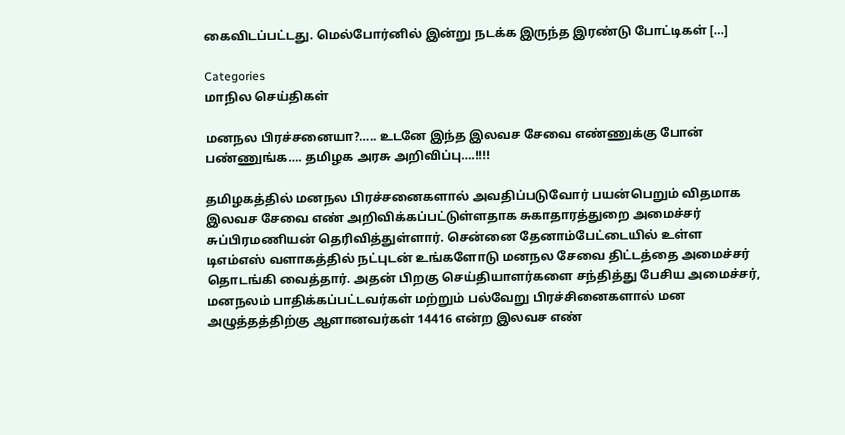கைவிடப்பட்டது. மெல்போர்னில் இன்று நடக்க இருந்த இரண்டு போட்டிகள் […]

Categories
மாநில செய்திகள்

மனநல பிரச்சனையா?….. உடனே இந்த இலவச சேவை எண்ணுக்கு போன் பண்ணுங்க…. தமிழக அரசு அறிவிப்பு….!!!!

தமிழகத்தில் மனநல பிரச்சனைகளால் அவதிப்படுவோர் பயன்பெறும் விதமாக இலவச சேவை எண் அறிவிக்கப்பட்டுள்ளதாக சுகாதாரத்துறை அமைச்சர் சுப்பிரமணியன் தெரிவித்துள்ளார். சென்னை தேனாம்பேட்டையில் உள்ள டிஎம்எஸ் வளாகத்தில் நட்புடன் உங்களோடு மனநல சேவை திட்டத்தை அமைச்சர் தொடங்கி வைத்தார். அதன் பிறகு செய்தியாளர்களை சந்தித்து பேசிய அமைச்சர், மனநலம் பாதிக்கப்பட்டவர்கள் மற்றும் பல்வேறு பிரச்சினைகளால் மன அழுத்தத்திற்கு ஆளானவர்கள் 14416 என்ற இலவச எண்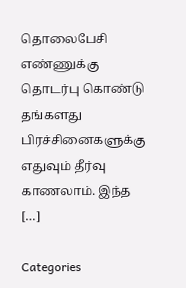தொலைபேசி எண்ணுக்கு தொடர்பு கொண்டு தங்களது பிரச்சினைகளுக்கு எதுவும் தீர்வு காணலாம். இந்த […]

Categories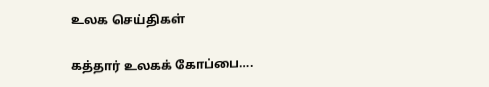உலக செய்திகள்

கத்தார் உலகக் கோப்பை….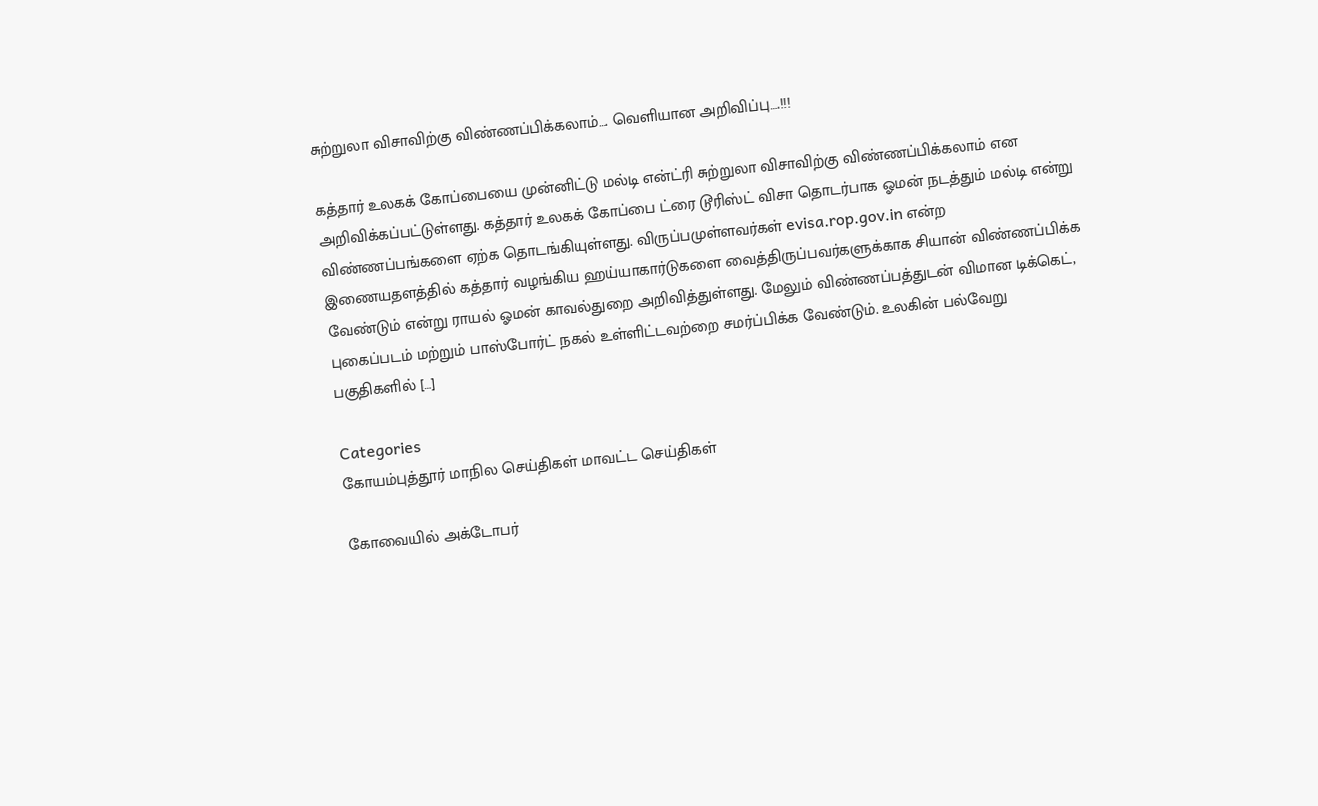சுற்றுலா விசாவிற்கு விண்ணப்பிக்கலாம்…. வெளியான அறிவிப்பு….!!!

கத்தார் உலகக் கோப்பையை முன்னிட்டு மல்டி என்ட்ரி சுற்றுலா விசாவிற்கு விண்ணப்பிக்கலாம் என அறிவிக்கப்பட்டுள்ளது. கத்தார் உலகக் கோப்பை ட்ரை டூரிஸ்ட் விசா தொடர்பாக ஓமன் நடத்தும் மல்டி என்று விண்ணப்பங்களை ஏற்க தொடங்கியுள்ளது. விருப்பமுள்ளவர்கள் evisa.rop.gov.in என்ற இணையதளத்தில் கத்தார் வழங்கிய ஹய்யாகார்டுகளை வைத்திருப்பவர்களுக்காக சியான் விண்ணப்பிக்க வேண்டும் என்று ராயல் ஓமன் காவல்துறை அறிவித்துள்ளது. மேலும் விண்ணப்பத்துடன் விமான டிக்கெட், புகைப்படம் மற்றும் பாஸ்போர்ட் நகல் உள்ளிட்டவற்றை சமர்ப்பிக்க வேண்டும். உலகின் பல்வேறு பகுதிகளில் […]

Categories
கோயம்புத்தூர் மாநில செய்திகள் மாவட்ட செய்திகள்

கோவையில் அக்டோபர்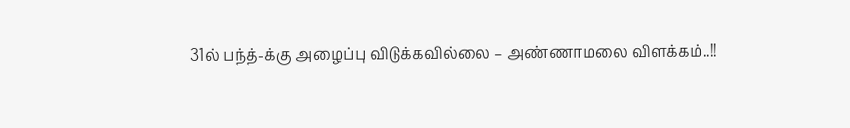31ல் பந்த்-க்கு அழைப்பு விடுக்கவில்லை – அண்ணாமலை விளக்கம்..!!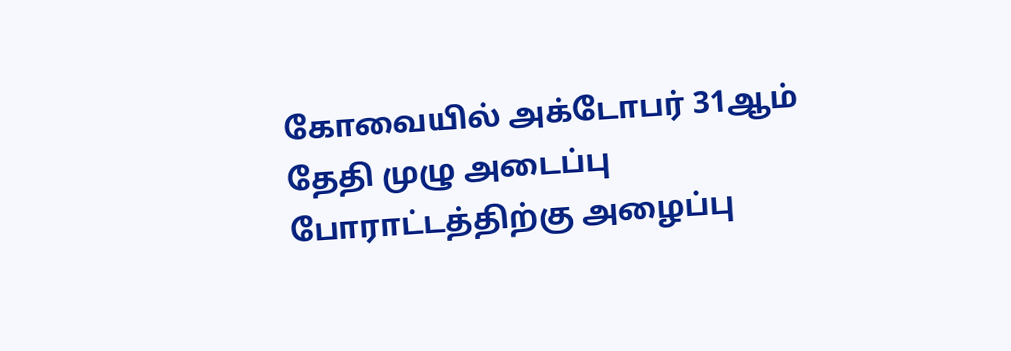கோவையில் அக்டோபர் 31ஆம் தேதி முழு அடைப்பு போராட்டத்திற்கு அழைப்பு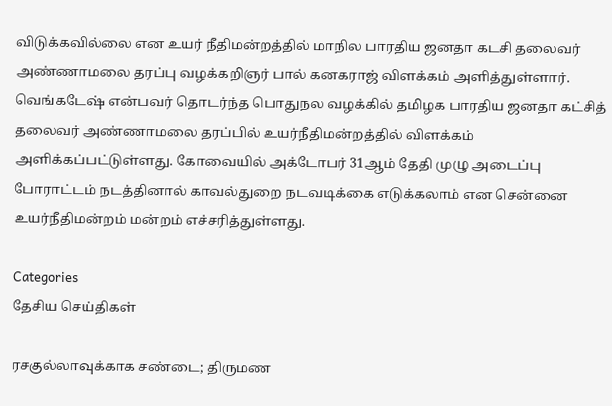விடுக்கவில்லை என உயர் நீதிமன்றத்தில் மாநில பாரதிய ஜனதா கடசி தலைவர் அண்ணாமலை தரப்பு வழக்கறிஞர் பால் கனகராஜ் விளக்கம் அளித்துள்ளார். வெங்கடேஷ் என்பவர் தொடர்ந்த பொதுநல வழக்கில் தமிழக பாரதிய ஜனதா கட்சித் தலைவர் அண்ணாமலை தரப்பில் உயர்நீதிமன்றத்தில் விளக்கம் அளிக்கப்பட்டுள்ளது. கோவையில் அக்டோபர் 31ஆம் தேதி முழு அடைப்பு போராட்டம் நடத்தினால் காவல்துறை நடவடிக்கை எடுக்கலாம் என சென்னை உயர்நீதிமன்றம் மன்றம் எச்சரித்துள்ளது.

Categories
தேசிய செய்திகள்

ரசகுல்லாவுக்காக சண்டை; திருமண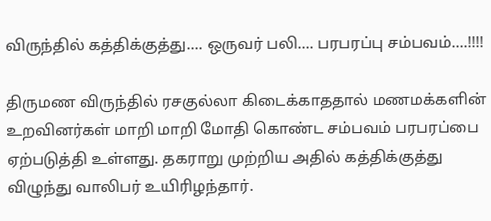விருந்தில் கத்திக்குத்து…. ஒருவர் பலி…. பரபரப்பு சம்பவம்….!!!!

திருமண விருந்தில் ரசகுல்லா கிடைக்காததால் மணமக்களின் உறவினர்கள் மாறி மாறி மோதி கொண்ட சம்பவம் பரபரப்பை ஏற்படுத்தி உள்ளது. தகராறு முற்றிய அதில் கத்திக்குத்து விழுந்து வாலிபர் உயிரிழந்தார்.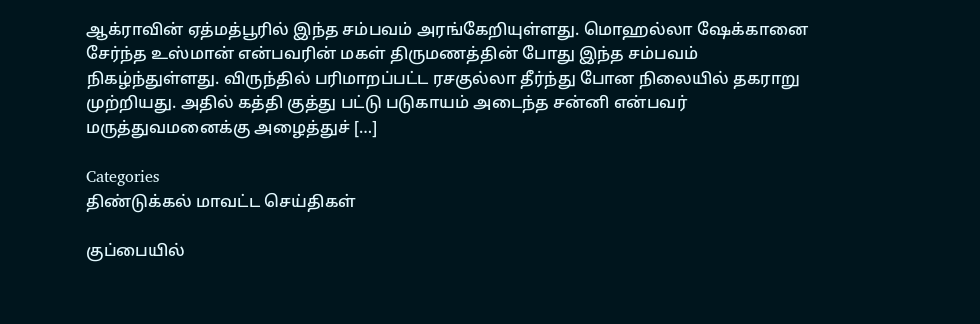ஆக்ராவின் ஏத்மத்பூரில் இந்த சம்பவம் அரங்கேறியுள்ளது. மொஹல்லா ஷேக்கானை  சேர்ந்த உஸ்மான் என்பவரின் மகள் திருமணத்தின் போது இந்த சம்பவம் நிகழ்ந்துள்ளது. விருந்தில் பரிமாறப்பட்ட ரசகுல்லா தீர்ந்து போன நிலையில் தகராறு முற்றியது. அதில் கத்தி குத்து பட்டு படுகாயம் அடைந்த சன்னி என்பவர் மருத்துவமனைக்கு அழைத்துச் […]

Categories
திண்டுக்கல் மாவட்ட செய்திகள்

குப்பையில்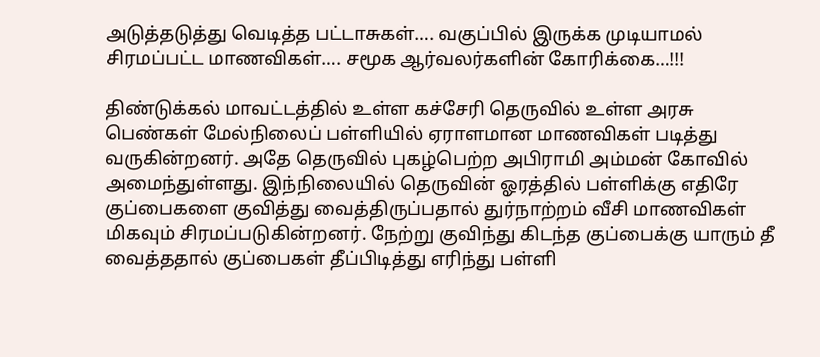அடுத்தடுத்து வெடித்த பட்டாசுகள்…. வகுப்பில் இருக்க முடியாமல் சிரமப்பட்ட மாணவிகள்…. சமூக ஆர்வலர்களின் கோரிக்கை…!!!

திண்டுக்கல் மாவட்டத்தில் உள்ள கச்சேரி தெருவில் உள்ள அரசு பெண்கள் மேல்நிலைப் பள்ளியில் ஏராளமான மாணவிகள் படித்து வருகின்றனர். அதே தெருவில் புகழ்பெற்ற அபிராமி அம்மன் கோவில் அமைந்துள்ளது. இந்நிலையில் தெருவின் ஓரத்தில் பள்ளிக்கு எதிரே குப்பைகளை குவித்து வைத்திருப்பதால் துர்நாற்றம் வீசி மாணவிகள் மிகவும் சிரமப்படுகின்றனர். நேற்று குவிந்து கிடந்த குப்பைக்கு யாரும் தீ வைத்ததால் குப்பைகள் தீப்பிடித்து எரிந்து பள்ளி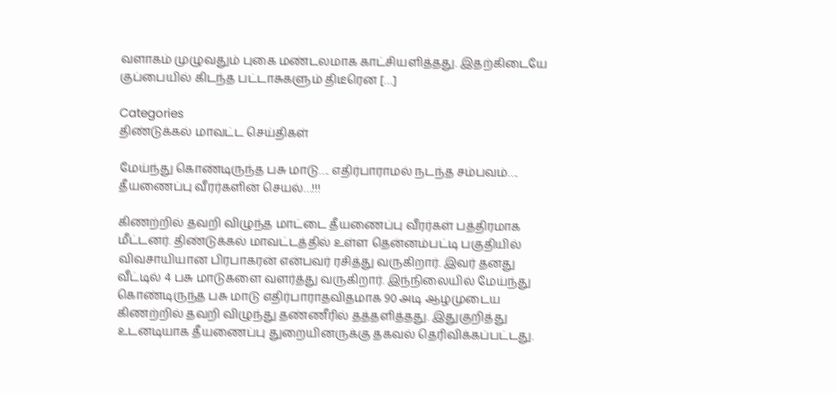வளாகம் முழுவதும் புகை மண்டலமாக காட்சியளித்தது. இதற்கிடையே குப்பையில் கிடந்த பட்டாசுகளும் திடீரென […]

Categories
திண்டுக்கல் மாவட்ட செய்திகள்

மேய்ந்து கொண்டிருந்த பசு மாடு…. எதிர்பாராமல் நடந்த சம்பவம்…. தீயணைப்பு வீரர்களின் செயல்…!!!

கிணற்றில் தவறி விழுந்த மாட்டை தீயணைப்பு வீரர்கள் பத்திரமாக மீட்டனர். திண்டுக்கல் மாவட்டத்தில் உள்ள தென்னம்பட்டி பகுதியில் விவசாயியான பிரபாகரன் என்பவர் ரசித்து வருகிறார். இவர் தனது வீட்டில் 4 பசு மாடுகளை வளர்த்து வருகிறார். இந்நிலையில் மேய்ந்து கொண்டிருந்த பசு மாடு எதிர்பாராதவிதமாக 90 அடி ஆழமுடைய கிணற்றில் தவறி விழுந்து தண்ணீரில் தத்தளித்தது. இதுகுறித்து உடனடியாக தீயணைப்பு துறையினருக்கு தகவல் தெரிவிக்கப்பட்டது.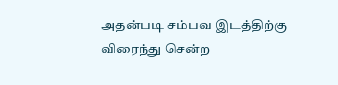அதன்படி சம்பவ இடத்திற்கு விரைந்து சென்ற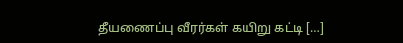தீயணைப்பு வீரர்கள் கயிறு கட்டி […]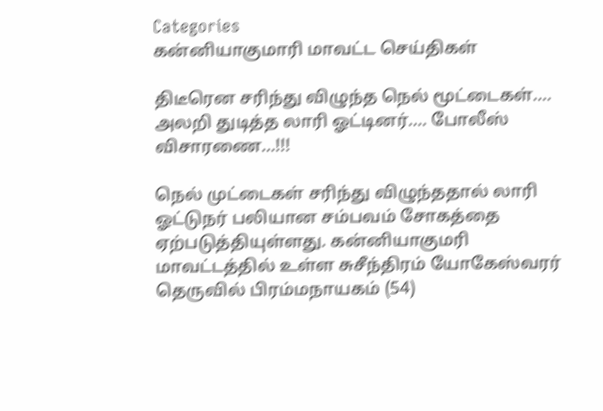Categories
கன்னியாகுமாரி மாவட்ட செய்திகள்

திடீரென சரிந்து விழுந்த நெல் மூட்டைகள்…. அலறி துடித்த லாரி ஓட்டினர்…. போலீஸ் விசாரணை…!!!

நெல் முட்டைகள் சரிந்து விழுந்ததால் லாரி ஓட்டுநர் பலியான சம்பவம் சோகத்தை ஏற்படுத்தியுள்ளது. கன்னியாகுமரி மாவட்டத்தில் உள்ள சுசீந்திரம் யோகேஸ்வரர் தெருவில் பிரம்மநாயகம் (54)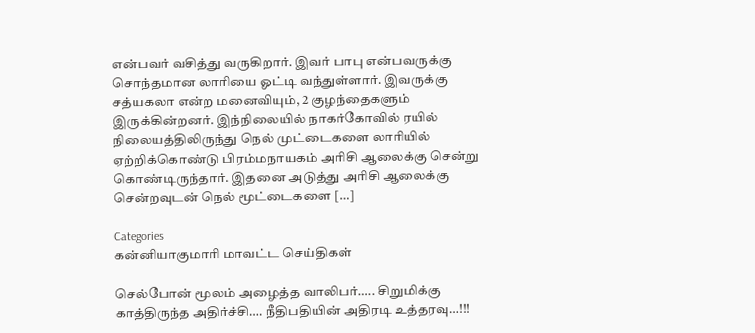என்பவர் வசித்து வருகிறார். இவர் பாபு என்பவருக்கு சொந்தமான லாரியை ஓட்டி வந்துள்ளார். இவருக்கு சத்யகலா என்ற மனைவியும், 2 குழந்தைகளும் இருக்கின்றனர். இந்நிலையில் நாகர்கோவில் ரயில் நிலையத்திலிருந்து நெல் முட்டைகளை லாரியில் ஏற்றிக்கொண்டு பிரம்மநாயகம் அரிசி ஆலைக்கு சென்று கொண்டிருந்தார். இதனை அடுத்து அரிசி ஆலைக்கு சென்றவுடன் நெல் மூட்டைகளை […]

Categories
கன்னியாகுமாரி மாவட்ட செய்திகள்

செல்போன் மூலம் அழைத்த வாலிபர்….. சிறுமிக்கு காத்திருந்த அதிர்ச்சி…. நீதிபதியின் அதிரடி உத்தரவு…!!!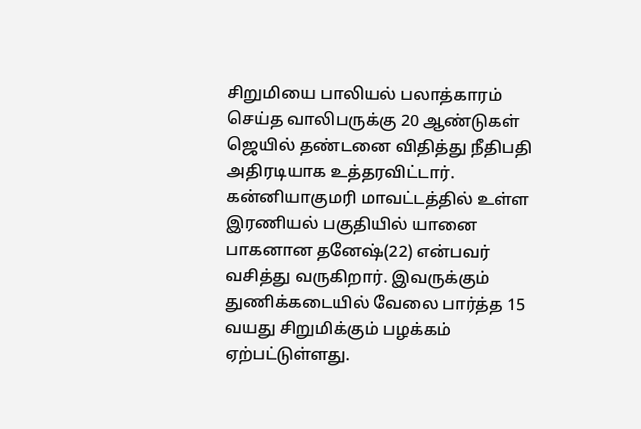சிறுமியை பாலியல் பலாத்காரம் செய்த வாலிபருக்கு 20 ஆண்டுகள் ஜெயில் தண்டனை விதித்து நீதிபதி அதிரடியாக உத்தரவிட்டார். கன்னியாகுமரி மாவட்டத்தில் உள்ள இரணியல் பகுதியில் யானை பாகனான தனேஷ்(22) என்பவர் வசித்து வருகிறார். இவருக்கும் துணிக்கடையில் வேலை பார்த்த 15 வயது சிறுமிக்கும் பழக்கம் ஏற்பட்டுள்ளது.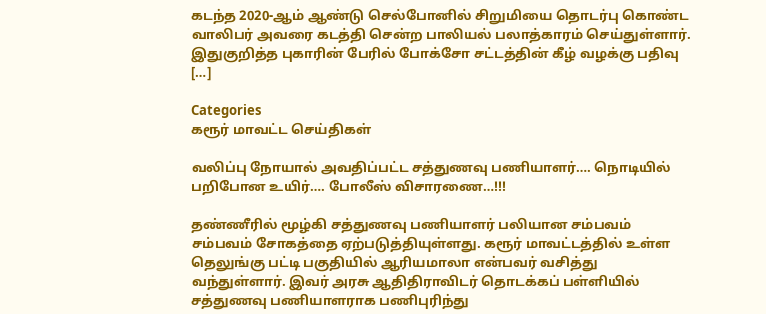கடந்த 2020-ஆம் ஆண்டு செல்போனில் சிறுமியை தொடர்பு கொண்ட வாலிபர் அவரை கடத்தி சென்ற பாலியல் பலாத்காரம் செய்துள்ளார். இதுகுறித்த புகாரின் பேரில் போக்சோ சட்டத்தின் கீழ் வழக்கு பதிவு […]

Categories
கரூர் மாவட்ட செய்திகள்

வலிப்பு நோயால் அவதிப்பட்ட சத்துணவு பணியாளர்…. நொடியில் பறிபோன உயிர்…. போலீஸ் விசாரணை…!!!

தண்ணீரில் மூழ்கி சத்துணவு பணியாளர் பலியான சம்பவம் சம்பவம் சோகத்தை ஏற்படுத்தியுள்ளது. கரூர் மாவட்டத்தில் உள்ள தெலுங்கு பட்டி பகுதியில் ஆரியமாலா என்பவர் வசித்து வந்துள்ளார். இவர் அரசு ஆதிதிராவிடர் தொடக்கப் பள்ளியில் சத்துணவு பணியாளராக பணிபுரிந்து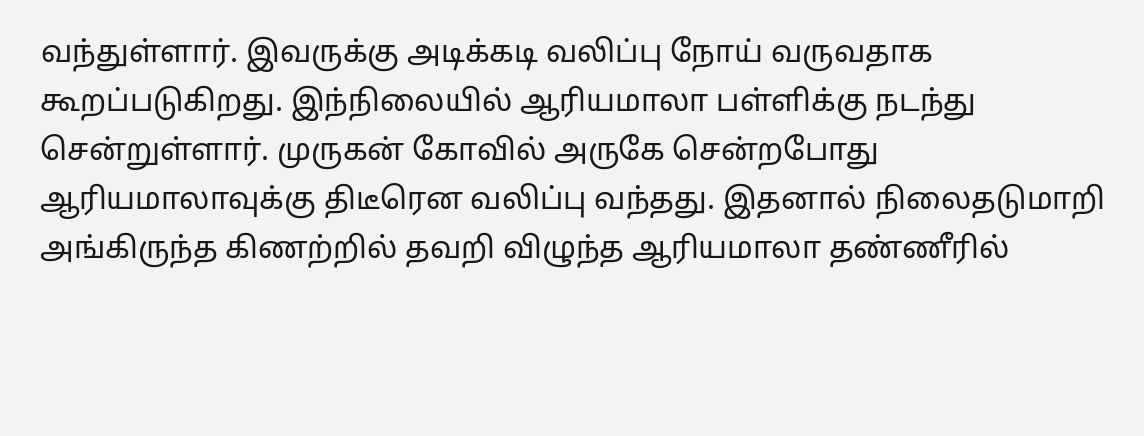வந்துள்ளார். இவருக்கு அடிக்கடி வலிப்பு நோய் வருவதாக கூறப்படுகிறது. இந்நிலையில் ஆரியமாலா பள்ளிக்கு நடந்து சென்றுள்ளார். முருகன் கோவில் அருகே சென்றபோது ஆரியமாலாவுக்கு திடீரென வலிப்பு வந்தது. இதனால் நிலைதடுமாறி அங்கிருந்த கிணற்றில் தவறி விழுந்த ஆரியமாலா தண்ணீரில்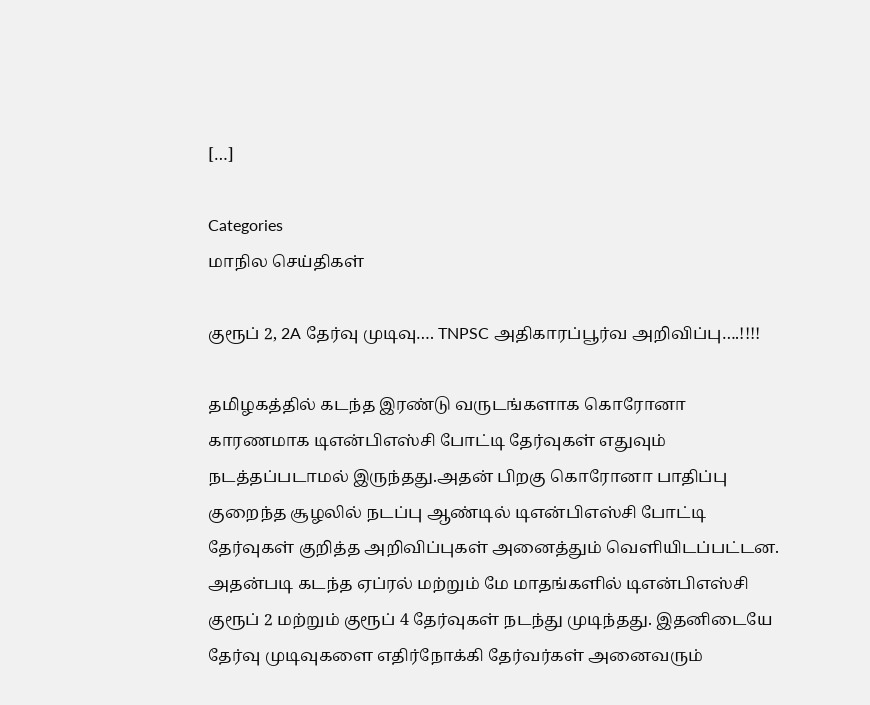[…]

Categories
மாநில செய்திகள்

குரூப் 2, 2A தேர்வு முடிவு…. TNPSC அதிகாரப்பூர்வ அறிவிப்பு….!!!!

தமிழகத்தில் கடந்த இரண்டு வருடங்களாக கொரோனா காரணமாக டிஎன்பிஎஸ்சி போட்டி தேர்வுகள் எதுவும் நடத்தப்படாமல் இருந்தது.அதன் பிறகு கொரோனா பாதிப்பு குறைந்த சூழலில் நடப்பு ஆண்டில் டிஎன்பிஎஸ்சி போட்டி தேர்வுகள் குறித்த அறிவிப்புகள் அனைத்தும் வெளியிடப்பட்டன. அதன்படி கடந்த ஏப்ரல் மற்றும் மே மாதங்களில் டிஎன்பிஎஸ்சி குரூப் 2 மற்றும் குரூப் 4 தேர்வுகள் நடந்து முடிந்தது. இதனிடையே தேர்வு முடிவுகளை எதிர்நோக்கி தேர்வர்கள் அனைவரும்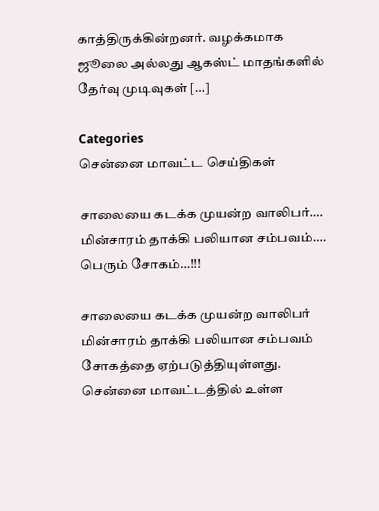காத்திருக்கின்றனர். வழக்கமாக ஜூலை அல்லது ஆகஸ்ட் மாதங்களில் தேர்வு முடிவுகள் […]

Categories
சென்னை மாவட்ட செய்திகள்

சாலையை கடக்க முயன்ற வாலிபர்…. மின்சாரம் தாக்கி பலியான சம்பவம்…. பெரும் சோகம்…!!!

சாலையை கடக்க முயன்ற வாலிபர் மின்சாரம் தாக்கி பலியான சம்பவம் சோகத்தை ஏற்படுத்தியுள்ளது. சென்னை மாவட்டத்தில் உள்ள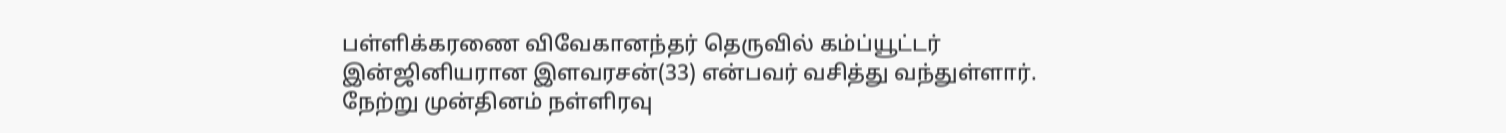பள்ளிக்கரணை விவேகானந்தர் தெருவில் கம்ப்யூட்டர் இன்ஜினியரான இளவரசன்(33) என்பவர் வசித்து வந்துள்ளார். நேற்று முன்தினம் நள்ளிரவு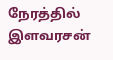நேரத்தில் இளவரசன்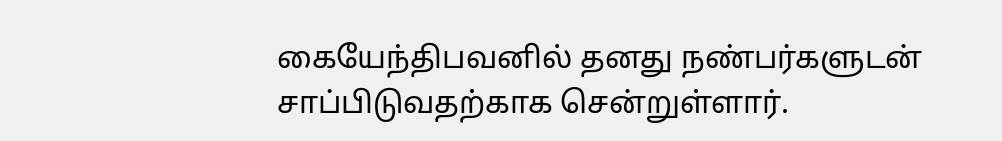கையேந்திபவனில் தனது நண்பர்களுடன் சாப்பிடுவதற்காக சென்றுள்ளார்.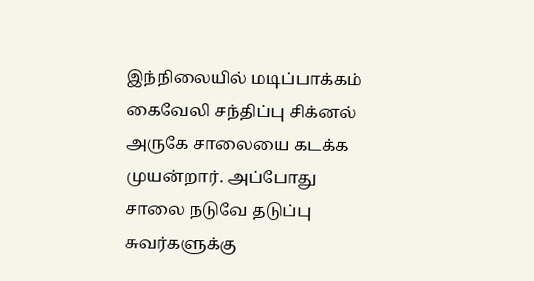இந்நிலையில் மடிப்பாக்கம் கைவேலி சந்திப்பு சிக்னல் அருகே சாலையை கடக்க முயன்றார். அப்போது சாலை நடுவே தடுப்பு சுவர்களுக்கு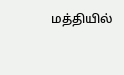மத்தியில்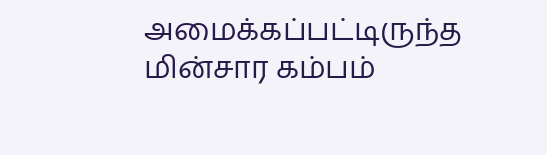அமைக்கப்பட்டிருந்த மின்சார கம்பம்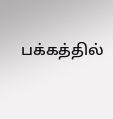பக்கத்தில்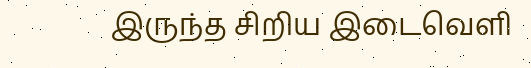இருந்த சிறிய இடைவெளி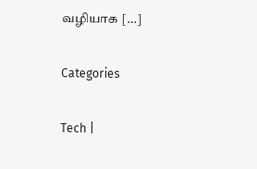வழியாக […]

Categories

Tech |